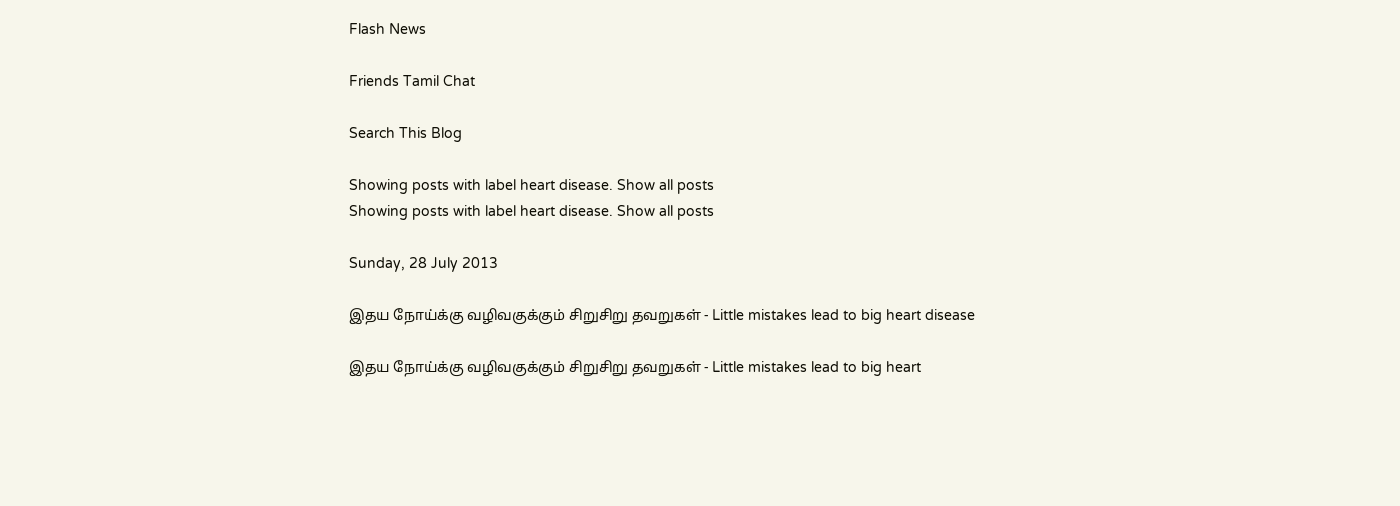Flash News

Friends Tamil Chat

Search This Blog

Showing posts with label heart disease. Show all posts
Showing posts with label heart disease. Show all posts

Sunday, 28 July 2013

இதய நோய்க்கு வழிவகுக்கும் சிறுசிறு தவறுகள் - Little mistakes lead to big heart disease

இதய நோய்க்கு வழிவகுக்கும் சிறுசிறு தவறுகள் - Little mistakes lead to big heart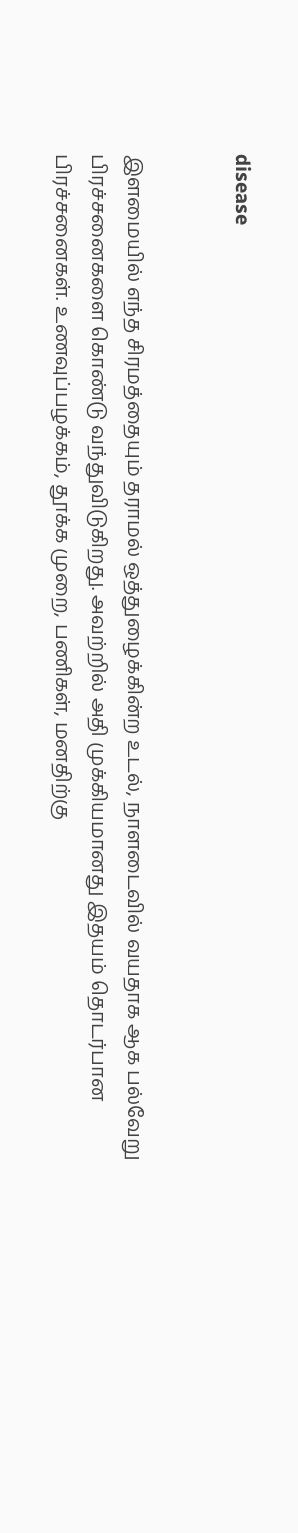disease


இளமையில் எந்த சிரமத்தையும் தராமல் ஒத்துழைக்கின்ற உடல், நாளடைவில் வயதாக ஆக பல்வேறு பிரச்சனைகளை கொண்டு வந்துவிடுகிறது. அவற்றில் அதி முக்கியமானது இதயம் தொடர்பான பிரச்சனைகள். உணவுப்பழக்கம், தூக்க முறை, பணிகள், மனதிற்கு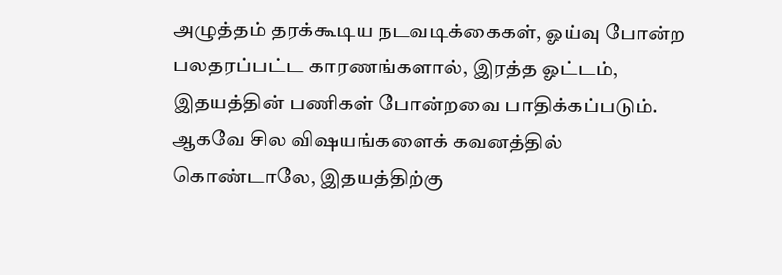அழுத்தம் தரக்கூடிய நடவடிக்கைகள், ஓய்வு போன்ற பலதரப்பட்ட காரணங்களால், இரத்த ஓட்டம், இதயத்தின் பணிகள் போன்றவை பாதிக்கப்படும். ஆகவே சில விஷயங்களைக் கவனத்தில் கொண்டாலே, இதயத்திற்கு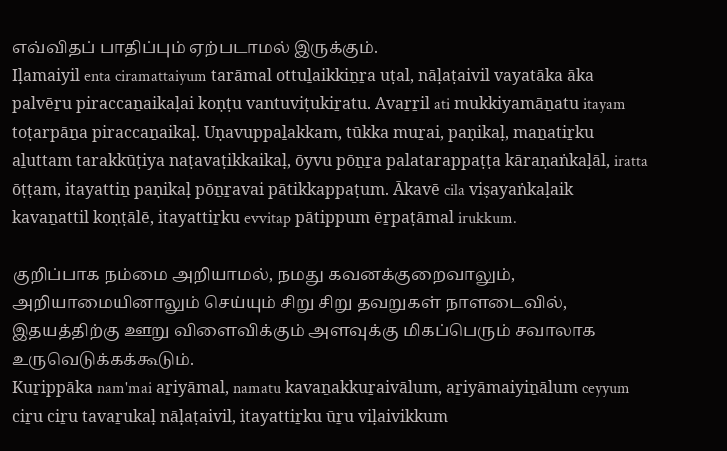எவ்விதப் பாதிப்பும் ஏற்படாமல் இருக்கும்.
Iḷamaiyil enta ciramattaiyum tarāmal ottuḻaikkiṉṟa uṭal, nāḷaṭaivil vayatāka āka palvēṟu piraccaṉaikaḷai koṇṭu vantuviṭukiṟatu. Avaṟṟil ati mukkiyamāṉatu itayam toṭarpāṉa piraccaṉaikaḷ. Uṇavuppaḻakkam, tūkka muṟai, paṇikaḷ, maṉatiṟku aḻuttam tarakkūṭiya naṭavaṭikkaikaḷ, ōyvu pōṉṟa palatarappaṭṭa kāraṇaṅkaḷāl, iratta ōṭṭam, itayattiṉ paṇikaḷ pōṉṟavai pātikkappaṭum. Ākavē cila viṣayaṅkaḷaik kavaṉattil koṇṭālē, itayattiṟku evvitap pātippum ēṟpaṭāmal irukkum.

குறிப்பாக நம்மை அறியாமல், நமது கவனக்குறைவாலும், அறியாமையினாலும் செய்யும் சிறு சிறு தவறுகள் நாளடைவில், இதயத்திற்கு ஊறு விளைவிக்கும் அளவுக்கு மிகப்பெரும் சவாலாக உருவெடுக்கக்கூடும்.
Kuṟippāka nam'mai aṟiyāmal, namatu kavaṉakkuṟaivālum, aṟiyāmaiyiṉālum ceyyum ciṟu ciṟu tavaṟukaḷ nāḷaṭaivil, itayattiṟku ūṟu viḷaivikkum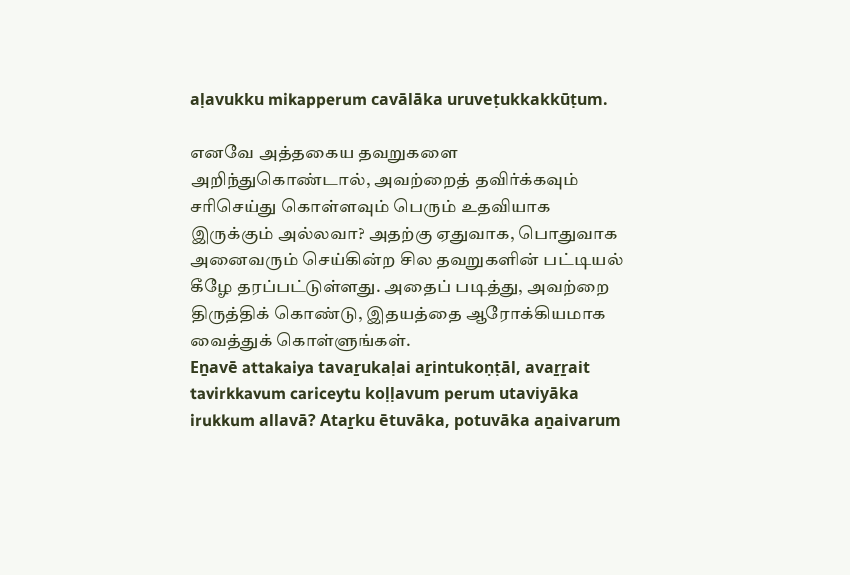aḷavukku mikapperum cavālāka uruveṭukkakkūṭum.

எனவே அத்தகைய தவறுகளை அறிந்துகொண்டால், அவற்றைத் தவிர்க்கவும் சரிசெய்து கொள்ளவும் பெரும் உதவியாக இருக்கும் அல்லவா? அதற்கு ஏதுவாக, பொதுவாக அனைவரும் செய்கின்ற சில தவறுகளின் பட்டியல் கீழே தரப்பட்டுள்ளது. அதைப் படித்து, அவற்றை திருத்திக் கொண்டு, இதயத்தை ஆரோக்கியமாக வைத்துக் கொள்ளுங்கள்.
Eṉavē attakaiya tavaṟukaḷai aṟintukoṇṭāl, avaṟṟait tavirkkavum cariceytu koḷḷavum perum utaviyāka irukkum allavā? Ataṟku ētuvāka, potuvāka aṉaivarum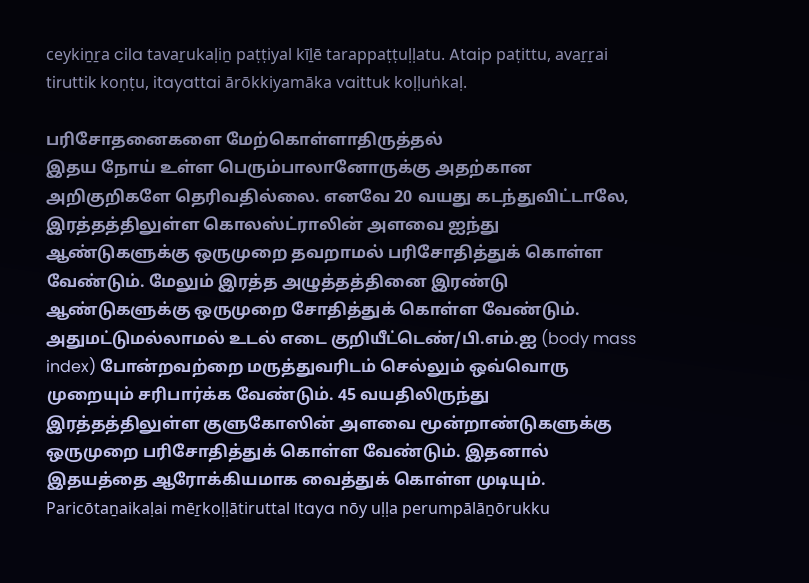ceykiṉṟa cila tavaṟukaḷiṉ paṭṭiyal kīḻē tarappaṭṭuḷḷatu. Ataip paṭittu, avaṟṟai tiruttik koṇṭu, itayattai ārōkkiyamāka vaittuk koḷḷuṅkaḷ.

பரிசோதனைகளை மேற்கொள்ளாதிருத்தல்
இதய நோய் உள்ள பெரும்பாலானோருக்கு அதற்கான அறிகுறிகளே தெரிவதில்லை. எனவே 20 வயது கடந்துவிட்டாலே, இரத்தத்திலுள்ள கொலஸ்ட்ராலின் அளவை ஐந்து ஆண்டுகளுக்கு ஒருமுறை தவறாமல் பரிசோதித்துக் கொள்ள வேண்டும். மேலும் இரத்த அழுத்தத்தினை இரண்டு ஆண்டுகளுக்கு ஒருமுறை சோதித்துக் கொள்ள வேண்டும். அதுமட்டுமல்லாமல் உடல் எடை குறியீட்டெண்/பி.எம்.ஐ (body mass index) போன்றவற்றை மருத்துவரிடம் செல்லும் ஒவ்வொரு முறையும் சரிபார்க்க வேண்டும். 45 வயதிலிருந்து இரத்தத்திலுள்ள குளுகோஸின் அளவை மூன்றாண்டுகளுக்கு ஒருமுறை பரிசோதித்துக் கொள்ள வேண்டும். இதனால் இதயத்தை ஆரோக்கியமாக வைத்துக் கொள்ள முடியும்.
Paricōtaṉaikaḷai mēṟkoḷḷātiruttal Itaya nōy uḷḷa perumpālāṉōrukku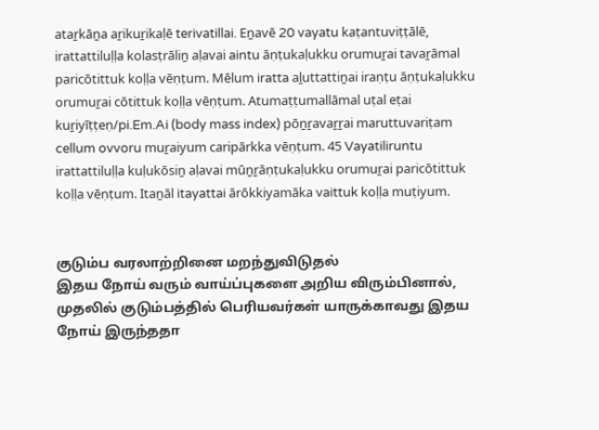ataṟkāṉa aṟikuṟikaḷē terivatillai. Eṉavē 20 vayatu kaṭantuviṭṭālē, irattattiluḷḷa kolasṭrāliṉ aḷavai aintu āṇṭukaḷukku orumuṟai tavaṟāmal paricōtittuk koḷḷa vēṇṭum. Mēlum iratta aḻuttattiṉai iraṇṭu āṇṭukaḷukku orumuṟai cōtittuk koḷḷa vēṇṭum. Atumaṭṭumallāmal uṭal eṭai kuṟiyīṭṭeṇ/pi.Em.Ai (body mass index) pōṉṟavaṟṟai maruttuvariṭam cellum ovvoru muṟaiyum caripārkka vēṇṭum. 45 Vayatiliruntu irattattiluḷḷa kuḷukōsiṉ aḷavai mūṉṟāṇṭukaḷukku orumuṟai paricōtittuk koḷḷa vēṇṭum. Itaṉāl itayattai ārōkkiyamāka vaittuk koḷḷa muṭiyum.


குடும்ப வரலாற்றினை மறந்துவிடுதல்
இதய நோய் வரும் வாய்ப்புகளை அறிய விரும்பினால், முதலில் குடும்பத்தில் பெரியவர்கள் யாருக்காவது இதய நோய் இருந்ததா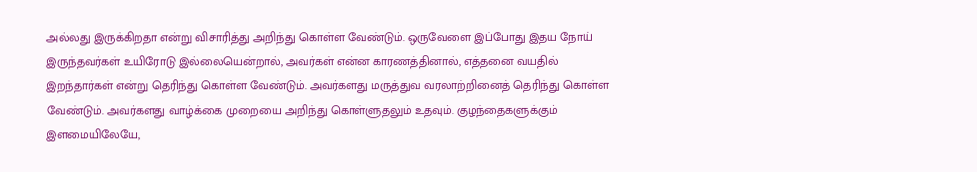அல்லது இருக்கிறதா என்று விசாரித்து அறிந்து கொள்ள வேண்டும். ஒருவேளை இப்போது இதய நோய் இருந்தவர்கள் உயிரோடு இல்லையென்றால், அவர்கள் என்ன காரணத்தினால், எத்தனை வயதில் இறந்தார்கள் என்று தெரிந்து கொள்ள வேண்டும். அவர்களது மருத்துவ வரலாற்றினைத் தெரிந்து கொள்ள வேண்டும். அவர்களது வாழ்க்கை முறையை அறிந்து கொள்ளுதலும் உதவும். குழந்தைகளுக்கும் இளமையிலேயே,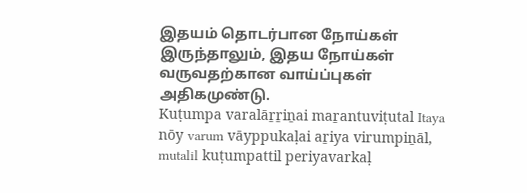இதயம் தொடர்பான நோய்கள் இருந்தாலும், இதய நோய்கள் வருவதற்கான வாய்ப்புகள் அதிகமுண்டு.
Kuṭumpa varalāṟṟiṉai maṟantuviṭutal Itaya nōy varum vāyppukaḷai aṟiya virumpiṉāl, mutalil kuṭumpattil periyavarkaḷ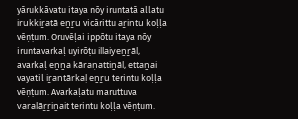yārukkāvatu itaya nōy iruntatā allatu irukkiṟatā eṉṟu vicārittu aṟintu koḷḷa vēṇṭum. Oruvēḷai ippōtu itaya nōy iruntavarkaḷ uyirōṭu illaiyeṉṟāl, avarkaḷ eṉṉa kāraṇattiṉāl, ettaṉai vayatil iṟantārkaḷ eṉṟu terintu koḷḷa vēṇṭum. Avarkaḷatu maruttuva varalāṟṟiṉait terintu koḷḷa vēṇṭum.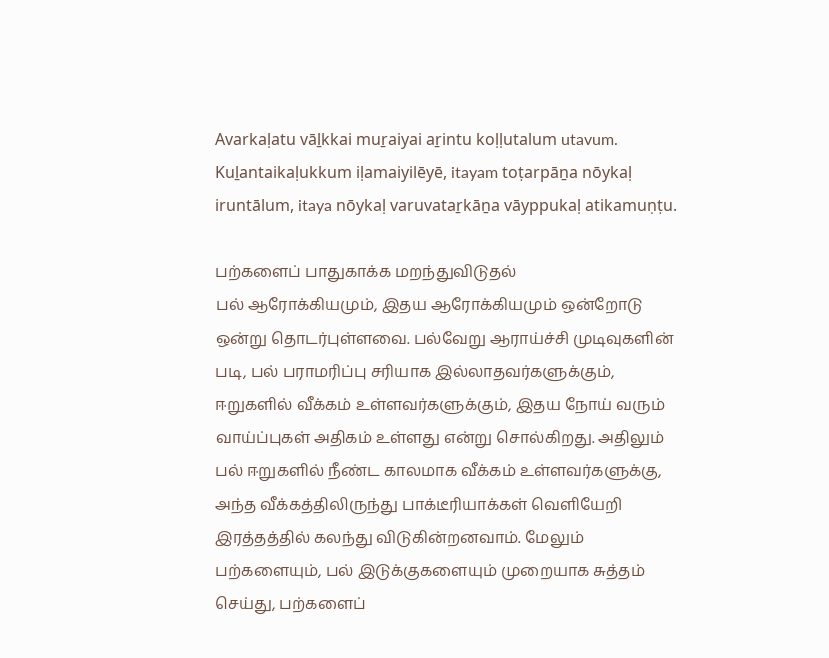Avarkaḷatu vāḻkkai muṟaiyai aṟintu koḷḷutalum utavum. Kuḻantaikaḷukkum iḷamaiyilēyē, itayam toṭarpāṉa nōykaḷ iruntālum, itaya nōykaḷ varuvataṟkāṉa vāyppukaḷ atikamuṇṭu.

பற்களைப் பாதுகாக்க மறந்துவிடுதல்
பல் ஆரோக்கியமும், இதய ஆரோக்கியமும் ஒன்றோடு ஒன்று தொடர்புள்ளவை. பல்வேறு ஆராய்ச்சி முடிவுகளின் படி, பல் பராமரிப்பு சரியாக இல்லாதவர்களுக்கும், ஈறுகளில் வீக்கம் உள்ளவர்களுக்கும், இதய நோய் வரும் வாய்ப்புகள் அதிகம் உள்ளது என்று சொல்கிறது. அதிலும் பல் ஈறுகளில் நீண்ட காலமாக வீக்கம் உள்ளவர்களுக்கு, அந்த வீக்கத்திலிருந்து பாக்டீரியாக்கள் வெளியேறி இரத்தத்தில் கலந்து விடுகின்றனவாம். மேலும் பற்களையும், பல் இடுக்குகளையும் முறையாக சுத்தம் செய்து, பற்களைப்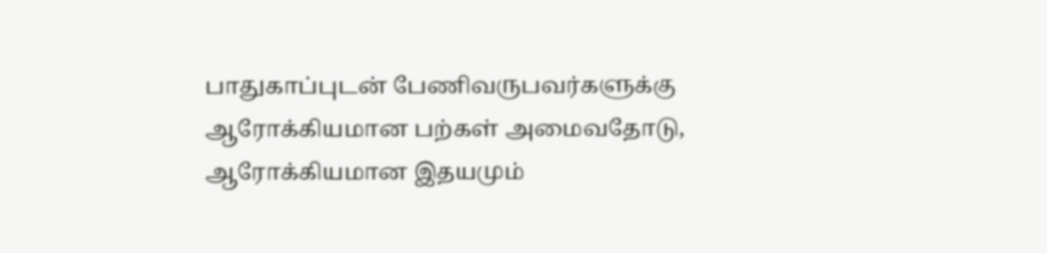பாதுகாப்புடன் பேணிவருபவர்களுக்கு ஆரோக்கியமான பற்கள் அமைவதோடு, ஆரோக்கியமான இதயமும்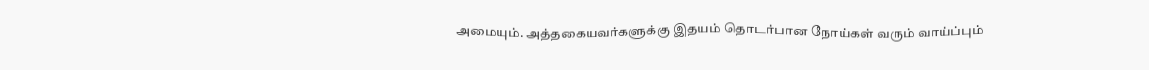அமையும். அத்தகையவர்களுக்கு இதயம் தொடர்பான நோய்கள் வரும் வாய்ப்பும்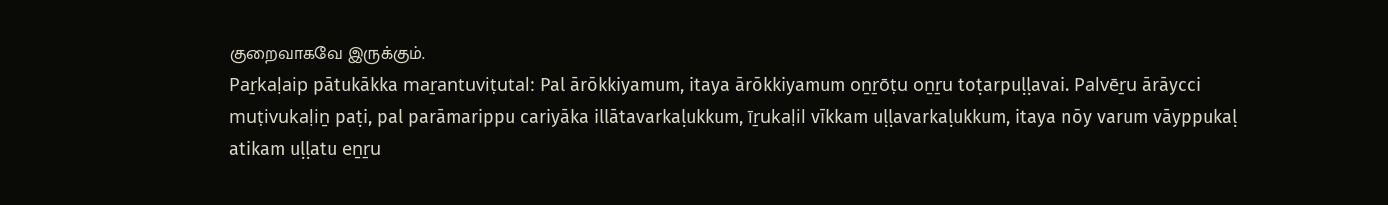குறைவாகவே இருக்கும்.
Paṟkaḷaip pātukākka maṟantuviṭutal: Pal ārōkkiyamum, itaya ārōkkiyamum oṉṟōṭu oṉṟu toṭarpuḷḷavai. Palvēṟu ārāycci muṭivukaḷiṉ paṭi, pal parāmarippu cariyāka illātavarkaḷukkum, īṟukaḷil vīkkam uḷḷavarkaḷukkum, itaya nōy varum vāyppukaḷ atikam uḷḷatu eṉṟu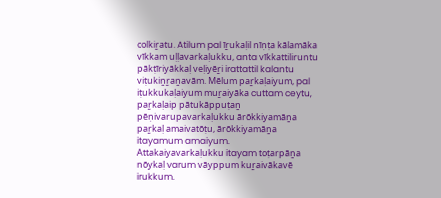colkiṟatu. Atilum pal īṟukaḷil nīṇṭa kālamāka vīkkam uḷḷavarkaḷukku, anta vīkkattiliruntu pākṭīriyākkaḷ veḷiyēṟi irattattil kalantu viṭukiṉṟaṉavām. Mēlum paṟkaḷaiyum, pal iṭukkukaḷaiyum muṟaiyāka cuttam ceytu, paṟkaḷaip pātukāppuṭaṉ pēṇivarupavarkaḷukku ārōkkiyamāṉa paṟkaḷ amaivatōṭu, ārōkkiyamāṉa itayamum amaiyum. Attakaiyavarkaḷukku itayam toṭarpāṉa nōykaḷ varum vāyppum kuṟaivākavē irukkum.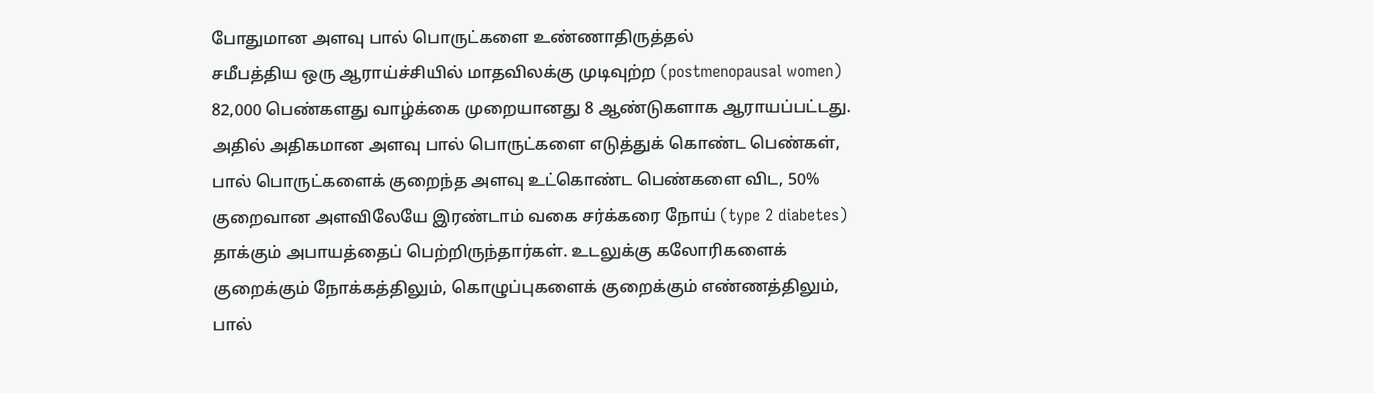போதுமான அளவு பால் பொருட்களை உண்ணாதிருத்தல்
சமீபத்திய ஒரு ஆராய்ச்சியில் மாதவிலக்கு முடிவுற்ற (postmenopausal women) 82,000 பெண்களது வாழ்க்கை முறையானது 8 ஆண்டுகளாக ஆராயப்பட்டது. அதில் அதிகமான அளவு பால் பொருட்களை எடுத்துக் கொண்ட பெண்கள், பால் பொருட்களைக் குறைந்த அளவு உட்கொண்ட பெண்களை விட, 50% குறைவான அளவிலேயே இரண்டாம் வகை சர்க்கரை நோய் (type 2 diabetes) தாக்கும் அபாயத்தைப் பெற்றிருந்தார்கள். உடலுக்கு கலோரிகளைக் குறைக்கும் நோக்கத்திலும், கொழுப்புகளைக் குறைக்கும் எண்ணத்திலும், பால்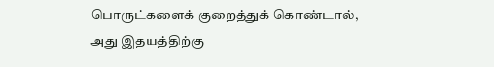பொருட்களைக் குறைத்துக் கொண்டால், அது இதயத்திற்கு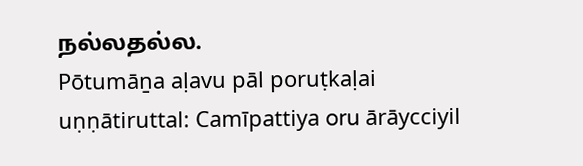நல்லதல்ல.
Pōtumāṉa aḷavu pāl poruṭkaḷai uṇṇātiruttal: Camīpattiya oru ārāycciyil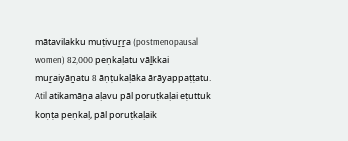mātavilakku muṭivuṟṟa (postmenopausal women) 82,000 peṇkaḷatu vāḻkkai muṟaiyāṉatu 8 āṇṭukaḷāka ārāyappaṭṭatu. Atil atikamāṉa aḷavu pāl poruṭkaḷai eṭuttuk koṇṭa peṇkaḷ, pāl poruṭkaḷaik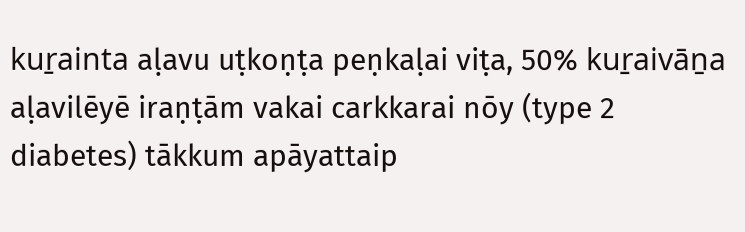kuṟainta aḷavu uṭkoṇṭa peṇkaḷai viṭa, 50% kuṟaivāṉa aḷavilēyē iraṇṭām vakai carkkarai nōy (type 2 diabetes) tākkum apāyattaip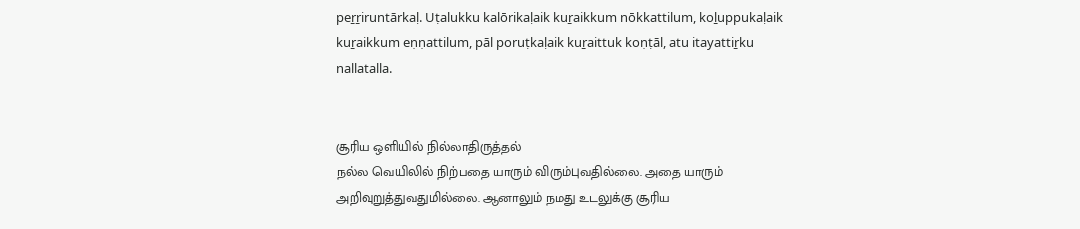peṟṟiruntārkaḷ. Uṭalukku kalōrikaḷaik kuṟaikkum nōkkattilum, koḻuppukaḷaik kuṟaikkum eṇṇattilum, pāl poruṭkaḷaik kuṟaittuk koṇṭāl, atu itayattiṟku nallatalla.


சூரிய ஒளியில் நில்லாதிருத்தல்
நல்ல வெயிலில் நிற்பதை யாரும் விரும்புவதில்லை. அதை யாரும் அறிவுறுத்துவதுமில்லை. ஆனாலும் நமது உடலுக்கு சூரிய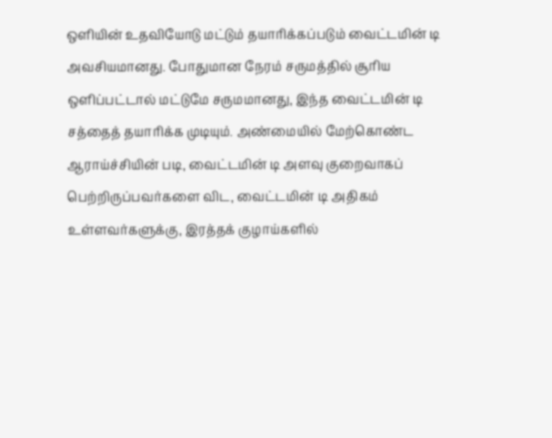ஒளியின் உதவியோடு மட்டும் தயாரிக்கப்படும் வைட்டமின் டி அவசியமானது. போதுமான நேரம் சருமத்தில் சூரிய ஒளிப்பட்டால் மட்டுமே சருமமானது, இந்த வைட்டமின் டி சத்தைத் தயாரிக்க முடியும். அண்மையில் மேற்கொண்ட ஆராய்ச்சியின் படி, வைட்டமின் டி அளவு குறைவாகப் பெற்றிருப்பவர்களை விட, வைட்டமின் டி அதிகம் உள்ளவர்களுக்கு, இரத்தக் குழாய்களில்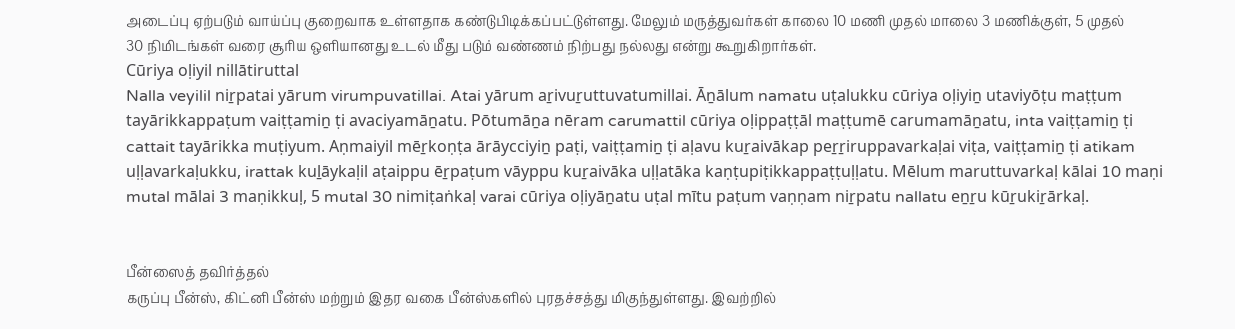அடைப்பு ஏற்படும் வாய்ப்பு குறைவாக உள்ளதாக கண்டுபிடிக்கப்பட்டுள்ளது. மேலும் மருத்துவர்கள் காலை 10 மணி முதல் மாலை 3 மணிக்குள், 5 முதல் 30 நிமிடங்கள் வரை சூரிய ஒளியானது உடல் மீது படும் வண்ணம் நிற்பது நல்லது என்று கூறுகிறார்கள்.
Cūriya oḷiyil nillātiruttal
Nalla veyilil niṟpatai yārum virumpuvatillai. Atai yārum aṟivuṟuttuvatumillai. Āṉālum namatu uṭalukku cūriya oḷiyiṉ utaviyōṭu maṭṭum tayārikkappaṭum vaiṭṭamiṉ ṭi avaciyamāṉatu. Pōtumāṉa nēram carumattil cūriya oḷippaṭṭāl maṭṭumē carumamāṉatu, inta vaiṭṭamiṉ ṭi cattait tayārikka muṭiyum. Aṇmaiyil mēṟkoṇṭa ārāycciyiṉ paṭi, vaiṭṭamiṉ ṭi aḷavu kuṟaivākap peṟṟiruppavarkaḷai viṭa, vaiṭṭamiṉ ṭi atikam uḷḷavarkaḷukku, irattak kuḻāykaḷil aṭaippu ēṟpaṭum vāyppu kuṟaivāka uḷḷatāka kaṇṭupiṭikkappaṭṭuḷḷatu. Mēlum maruttuvarkaḷ kālai 10 maṇi mutal mālai 3 maṇikkuḷ, 5 mutal 30 nimiṭaṅkaḷ varai cūriya oḷiyāṉatu uṭal mītu paṭum vaṇṇam niṟpatu nallatu eṉṟu kūṟukiṟārkaḷ.


பீன்ஸைத் தவிர்த்தல்
கருப்பு பீன்ஸ், கிட்னி பீன்ஸ் மற்றும் இதர வகை பீன்ஸ்களில் புரதச்சத்து மிகுந்துள்ளது. இவற்றில்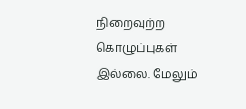நிறைவுற்ற கொழுப்புகள் இல்லை. மேலும்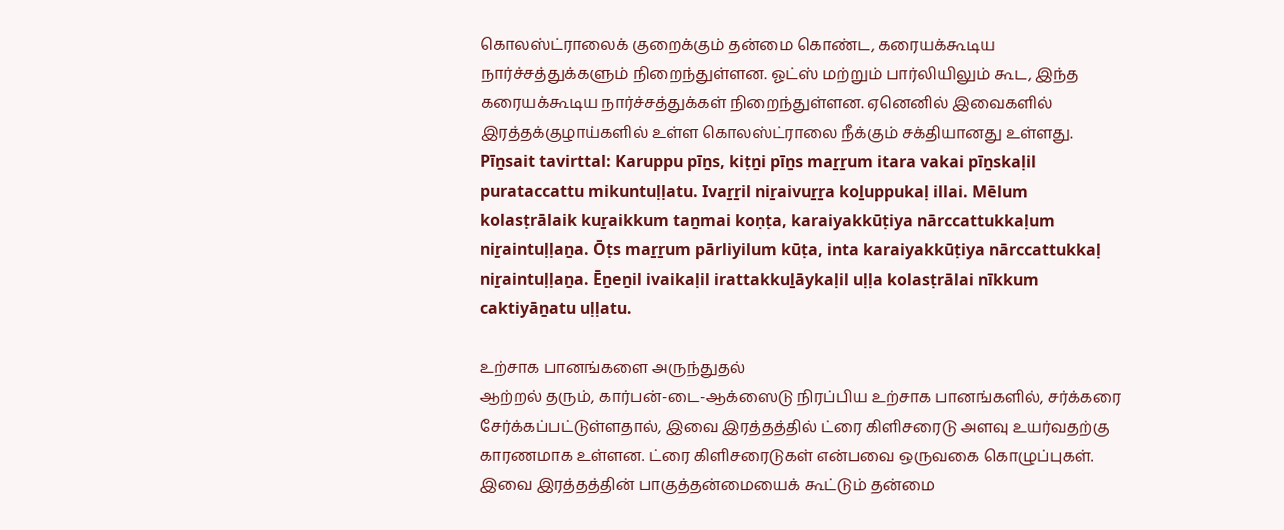கொலஸ்ட்ராலைக் குறைக்கும் தன்மை கொண்ட, கரையக்கூடிய நார்ச்சத்துக்களும் நிறைந்துள்ளன. ஓட்ஸ் மற்றும் பார்லியிலும் கூட, இந்த கரையக்கூடிய நார்ச்சத்துக்கள் நிறைந்துள்ளன. ஏனெனில் இவைகளில் இரத்தக்குழாய்களில் உள்ள கொலஸ்ட்ராலை நீக்கும் சக்தியானது உள்ளது.
Pīṉsait tavirttal: Karuppu pīṉs, kiṭṉi pīṉs maṟṟum itara vakai pīṉskaḷil purataccattu mikuntuḷḷatu. Ivaṟṟil niṟaivuṟṟa koḻuppukaḷ illai. Mēlum kolasṭrālaik kuṟaikkum taṉmai koṇṭa, karaiyakkūṭiya nārccattukkaḷum niṟaintuḷḷaṉa. Ōṭs maṟṟum pārliyilum kūṭa, inta karaiyakkūṭiya nārccattukkaḷ niṟaintuḷḷaṉa. Ēṉeṉil ivaikaḷil irattakkuḻāykaḷil uḷḷa kolasṭrālai nīkkum caktiyāṉatu uḷḷatu.

உற்சாக பானங்களை அருந்துதல்
ஆற்றல் தரும், கார்பன்-டை-ஆக்ஸைடு நிரப்பிய உற்சாக பானங்களில், சர்க்கரை சேர்க்கப்பட்டுள்ளதால், இவை இரத்தத்தில் ட்ரை கிளிசரைடு அளவு உயர்வதற்கு காரணமாக உள்ளன. ட்ரை கிளிசரைடுகள் என்பவை ஒருவகை கொழுப்புகள். இவை இரத்தத்தின் பாகுத்தன்மையைக் கூட்டும் தன்மை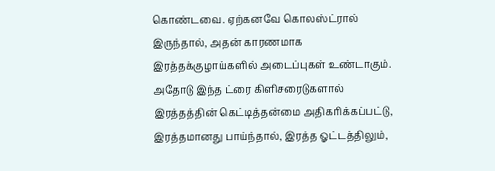கொண்டவை. ஏற்கனவே கொலஸ்ட்ரால் இருந்தால், அதன் காரணமாக இரத்தக்குழாய்களில் அடைப்புகள் உண்டாகும். அதோடு இந்த ட்ரை கிளிசரைடுகளால் இரத்தத்தின் கெட்டித்தன்மை அதிகரிக்கப்பட்டு, இரத்தமானது பாய்ந்தால், இரத்த ஓட்டத்திலும்,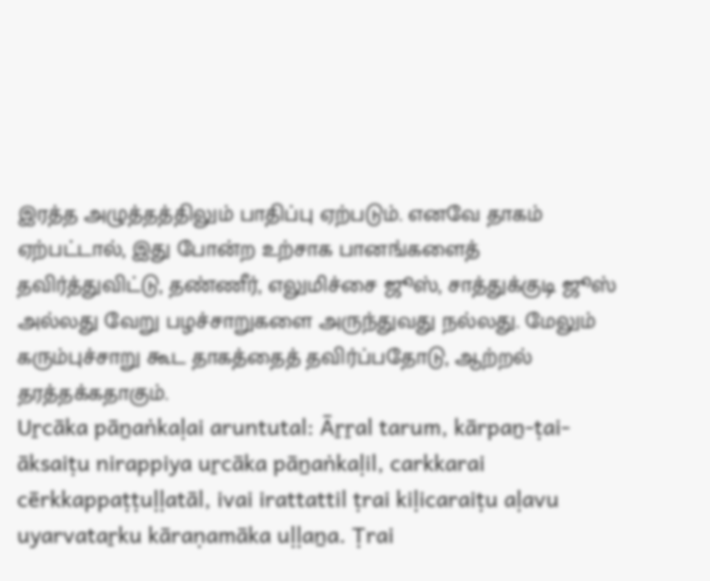இரத்த அழுத்தத்திலும் பாதிப்பு ஏற்படும். எனவே தாகம் ஏற்பட்டால், இது போன்ற உற்சாக பானங்களைத் தவிர்த்துவிட்டு, தண்ணீர், எலுமிச்சை ஜூஸ், சாத்துக்குடி ஜூஸ் அல்லது வேறு பழச்சாறுகளை அருந்துவது நல்லது. மேலும் கரும்புச்சாறு கூட தாகத்தைத் தவிர்ப்பதோடு, ஆற்றல் தரத்தக்கதாகும்.
Uṟcāka pāṉaṅkaḷai aruntutal: Āṟṟal tarum, kārpaṉ-ṭai-āksaiṭu nirappiya uṟcāka pāṉaṅkaḷil, carkkarai cērkkappaṭṭuḷḷatāl, ivai irattattil ṭrai kiḷicaraiṭu aḷavu uyarvataṟku kāraṇamāka uḷḷaṉa. Ṭrai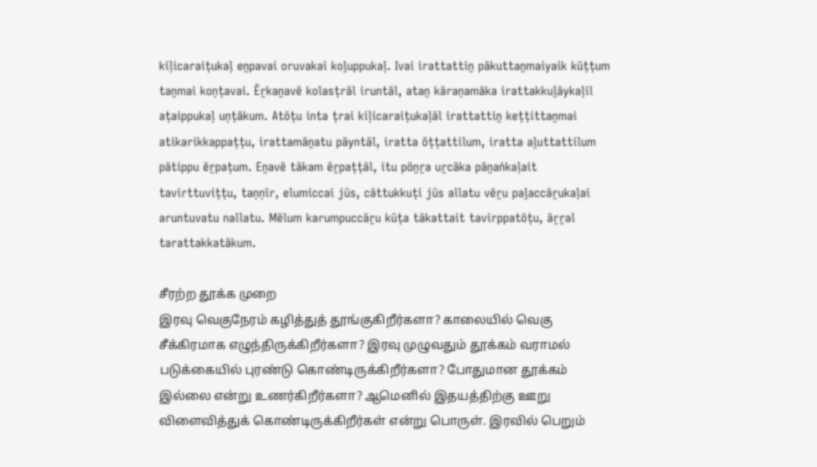kiḷicaraiṭukaḷ eṉpavai oruvakai koḻuppukaḷ. Ivai irattattiṉ pākuttaṉmaiyaik kūṭṭum taṉmai koṇṭavai. Ēṟkaṉavē kolasṭrāl iruntāl, ataṉ kāraṇamāka irattakkuḻāykaḷil aṭaippukaḷ uṇṭākum. Atōṭu inta ṭrai kiḷicaraiṭukaḷāl irattattiṉ keṭṭittaṉmai atikarikkappaṭṭu, irattamāṉatu pāyntāl, iratta ōṭṭattilum, iratta aḻuttattilum pātippu ēṟpaṭum. Eṉavē tākam ēṟpaṭṭāl, itu pōṉṟa uṟcāka pāṉaṅkaḷait tavirttuviṭṭu, taṇṇīr, elumiccai jūs, cāttukkuṭi jūs allatu vēṟu paḻaccāṟukaḷai aruntuvatu nallatu. Mēlum karumpuccāṟu kūṭa tākattait tavirppatōṭu, āṟṟal tarattakkatākum.

சீரற்ற தூக்க முறை
இரவு வெகுநேரம் கழித்துத் தூங்குகிறீர்களா? காலையில் வெகு சீக்கிரமாக எழுந்திருக்கிறீர்களா? இரவு முழுவதும் தூக்கம் வராமல் படுக்கையில் புரண்டு கொண்டிருக்கிறீர்களா? போதுமான தூக்கம் இல்லை என்று உணர்கிறீர்களா? ஆமெனில் இதயத்திற்கு ஊறு விளைவித்துக் கொண்டிருக்கிறீர்கள் என்று பொருள். இரவில் பெறும்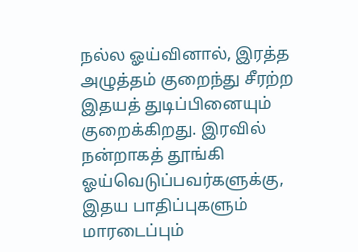நல்ல ஓய்வினால், இரத்த அழுத்தம் குறைந்து சீரற்ற இதயத் துடிப்பினையும் குறைக்கிறது. இரவில் நன்றாகத் தூங்கி ஓய்வெடுப்பவர்களுக்கு, இதய பாதிப்புகளும் மாரடைப்பும்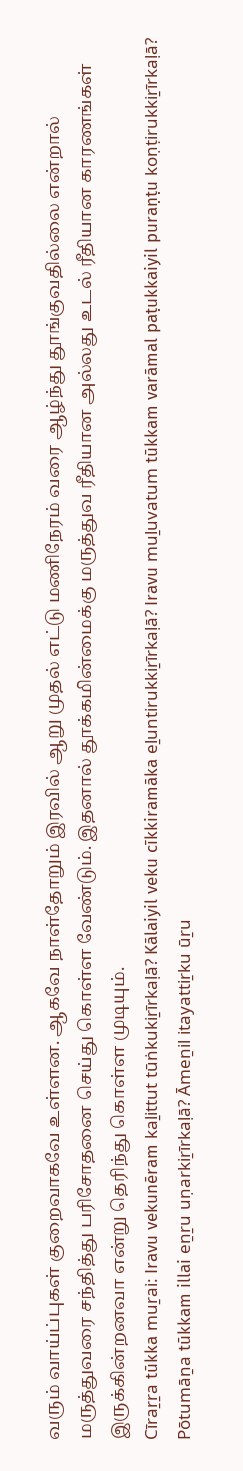வரும் வாய்ப்புகள் குறைவாகவே உள்ளன. ஆகவே நாள்தோறும் இரவில் ஆறு முதல் எட்டு மணிநேரம் வரை ஆழ்ந்து தூங்குவதில்லை என்றால் மருத்துவரை சந்தித்து பரிசோதனை செய்து கொள்ள வேண்டும். இதனால் தூக்கமின்மைக்கு மருத்துவ ரீதியான அல்லது உடல் ரீதியான காரணங்கள் இருக்கின்றனவா என்று தெரிந்து கொள்ள முடியும்.
Cīraṟṟa tūkka muṟai: Iravu vekunēram kaḻittut tūṅkukiṟīrkaḷā? Kālaiyil veku cīkkiramāka eḻuntirukkiṟīrkaḷā? Iravu muḻuvatum tūkkam varāmal paṭukkaiyil puraṇṭu koṇṭirukkiṟīrkaḷā? Pōtumāṉa tūkkam illai eṉṟu uṇarkiṟīrkaḷā? Āmeṉil itayattiṟku ūṟu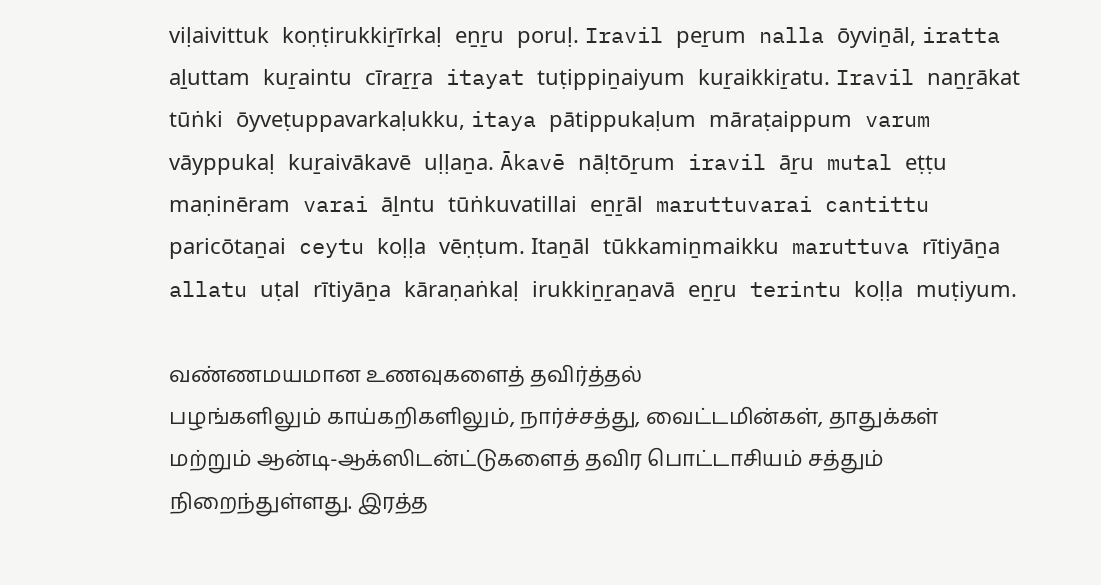viḷaivittuk koṇṭirukkiṟīrkaḷ eṉṟu poruḷ. Iravil peṟum nalla ōyviṉāl, iratta aḻuttam kuṟaintu cīraṟṟa itayat tuṭippiṉaiyum kuṟaikkiṟatu. Iravil naṉṟākat tūṅki ōyveṭuppavarkaḷukku, itaya pātippukaḷum māraṭaippum varum vāyppukaḷ kuṟaivākavē uḷḷaṉa. Ākavē nāḷtōṟum iravil āṟu mutal eṭṭu maṇinēram varai āḻntu tūṅkuvatillai eṉṟāl maruttuvarai cantittu paricōtaṉai ceytu koḷḷa vēṇṭum. Itaṉāl tūkkamiṉmaikku maruttuva rītiyāṉa allatu uṭal rītiyāṉa kāraṇaṅkaḷ irukkiṉṟaṉavā eṉṟu terintu koḷḷa muṭiyum.

வண்ணமயமான உணவுகளைத் தவிர்த்தல்
பழங்களிலும் காய்கறிகளிலும், நார்ச்சத்து, வைட்டமின்கள், தாதுக்கள் மற்றும் ஆன்டி-ஆக்ஸிடன்ட்டுகளைத் தவிர பொட்டாசியம் சத்தும் நிறைந்துள்ளது. இரத்த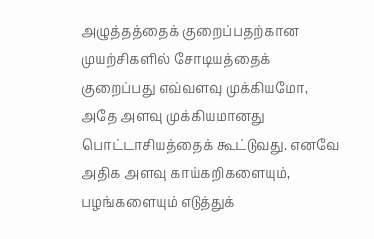அழுத்தத்தைக் குறைப்பதற்கான முயற்சிகளில் சோடியத்தைக் குறைப்பது எவ்வளவு முக்கியமோ, அதே அளவு முக்கியமானது பொட்டாசியத்தைக் கூட்டுவது. எனவே அதிக அளவு காய்கறிகளையும், பழங்களையும் எடுத்துக்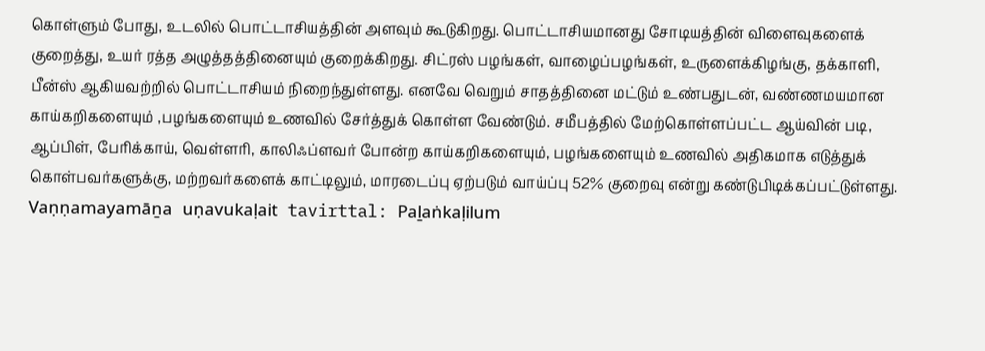கொள்ளும் போது, உடலில் பொட்டாசியத்தின் அளவும் கூடுகிறது. பொட்டாசியமானது சோடியத்தின் விளைவுகளைக் குறைத்து, உயர் ரத்த அழுத்தத்தினையும் குறைக்கிறது. சிட்ரஸ் பழங்கள், வாழைப்பழங்கள், உருளைக்கிழங்கு, தக்காளி, பீன்ஸ் ஆகியவற்றில் பொட்டாசியம் நிறைந்துள்ளது. எனவே வெறும் சாதத்தினை மட்டும் உண்பதுடன், வண்ணமயமான காய்கறிகளையும் ,பழங்களையும் உணவில் சேர்த்துக் கொள்ள வேண்டும். சமீபத்தில் மேற்கொள்ளப்பட்ட ஆய்வின் படி, ஆப்பிள், பேரிக்காய், வெள்ளரி, காலிஃப்ளவர் போன்ற காய்கறிகளையும், பழங்களையும் உணவில் அதிகமாக எடுத்துக் கொள்பவர்களுக்கு, மற்றவர்களைக் காட்டிலும், மாரடைப்பு ஏற்படும் வாய்ப்பு 52% குறைவு என்று கண்டுபிடிக்கப்பட்டுள்ளது.
Vaṇṇamayamāṉa uṇavukaḷait tavirttal: Paḻaṅkaḷilum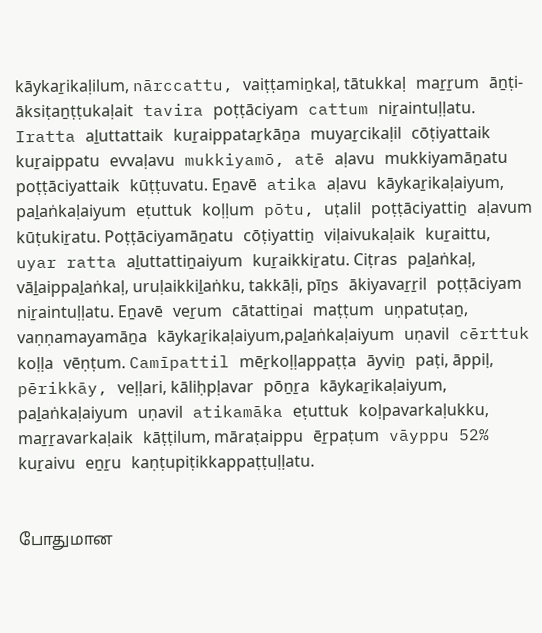kāykaṟikaḷilum, nārccattu, vaiṭṭamiṉkaḷ, tātukkaḷ maṟṟum āṉṭi-āksiṭaṉṭṭukaḷait tavira poṭṭāciyam cattum niṟaintuḷḷatu. Iratta aḻuttattaik kuṟaippataṟkāṉa muyaṟcikaḷil cōṭiyattaik kuṟaippatu evvaḷavu mukkiyamō, atē aḷavu mukkiyamāṉatu poṭṭāciyattaik kūṭṭuvatu. Eṉavē atika aḷavu kāykaṟikaḷaiyum, paḻaṅkaḷaiyum eṭuttuk koḷḷum pōtu, uṭalil poṭṭāciyattiṉ aḷavum kūṭukiṟatu. Poṭṭāciyamāṉatu cōṭiyattiṉ viḷaivukaḷaik kuṟaittu, uyar ratta aḻuttattiṉaiyum kuṟaikkiṟatu. Ciṭras paḻaṅkaḷ, vāḻaippaḻaṅkaḷ, uruḷaikkiḻaṅku, takkāḷi, pīṉs ākiyavaṟṟil poṭṭāciyam niṟaintuḷḷatu. Eṉavē veṟum cātattiṉai maṭṭum uṇpatuṭaṉ, vaṇṇamayamāṉa kāykaṟikaḷaiyum,paḻaṅkaḷaiyum uṇavil cērttuk koḷḷa vēṇṭum. Camīpattil mēṟkoḷḷappaṭṭa āyviṉ paṭi, āppiḷ, pērikkāy, veḷḷari, kāliḥpḷavar pōṉṟa kāykaṟikaḷaiyum, paḻaṅkaḷaiyum uṇavil atikamāka eṭuttuk koḷpavarkaḷukku, maṟṟavarkaḷaik kāṭṭilum, māraṭaippu ēṟpaṭum vāyppu 52% kuṟaivu eṉṟu kaṇṭupiṭikkappaṭṭuḷḷatu.


போதுமான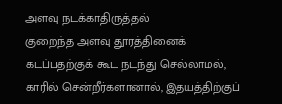அளவு நடக்காதிருத்தல்
குறைந்த அளவு தூரத்தினைக் கடப்பதற்குக் கூட நடந்து செல்லாமல், காரில் சென்றீர்களானால், இதயத்திற்குப்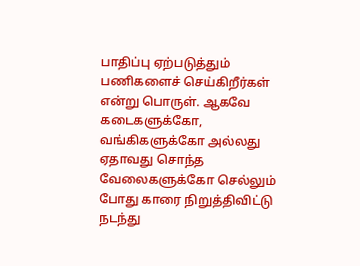பாதிப்பு ஏற்படுத்தும் பணிகளைச் செய்கிறீர்கள் என்று பொருள். ஆகவே கடைகளுக்கோ, வங்கிகளுக்கோ அல்லது ஏதாவது சொந்த வேலைகளுக்கோ செல்லும் போது காரை நிறுத்திவிட்டு நடந்து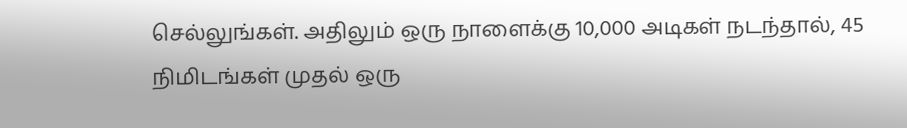செல்லுங்கள். அதிலும் ஒரு நாளைக்கு 10,000 அடிகள் நடந்தால், 45 நிமிடங்கள் முதல் ஒரு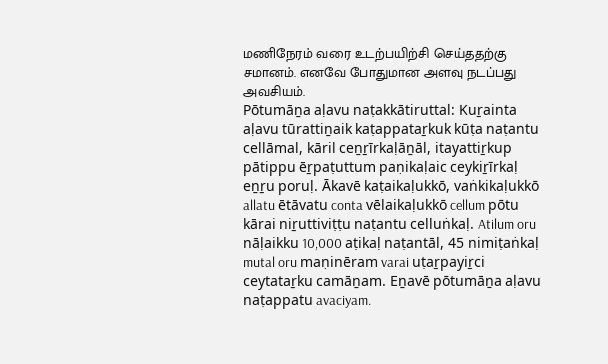மணிநேரம் வரை உடற்பயிற்சி செய்ததற்கு சமானம். எனவே போதுமான அளவு நடப்பது அவசியம்.
Pōtumāṉa aḷavu naṭakkātiruttal: Kuṟainta aḷavu tūrattiṉaik kaṭappataṟkuk kūṭa naṭantu cellāmal, kāril ceṉṟīrkaḷāṉāl, itayattiṟkup pātippu ēṟpaṭuttum paṇikaḷaic ceykiṟīrkaḷ eṉṟu poruḷ. Ākavē kaṭaikaḷukkō, vaṅkikaḷukkō allatu ētāvatu conta vēlaikaḷukkō cellum pōtu kārai niṟuttiviṭṭu naṭantu celluṅkaḷ. Atilum oru nāḷaikku 10,000 aṭikaḷ naṭantāl, 45 nimiṭaṅkaḷ mutal oru maṇinēram varai uṭaṟpayiṟci ceytataṟku camāṉam. Eṉavē pōtumāṉa aḷavu naṭappatu avaciyam.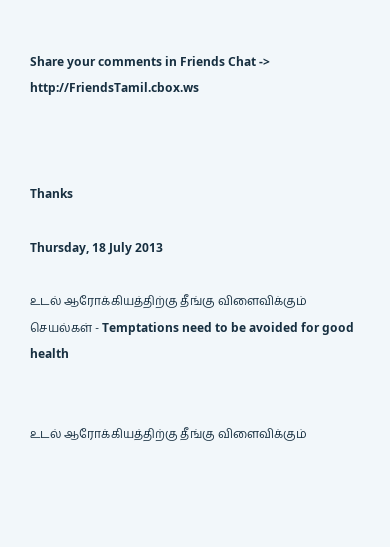Share your comments in Friends Chat -> http://FriendsTamil.cbox.ws



Thanks

Thursday, 18 July 2013

உடல் ஆரோக்கியத்திற்கு தீங்கு விளைவிக்கும் செயல்கள் - Temptations need to be avoided for good health


உடல் ஆரோக்கியத்திற்கு தீங்கு விளைவிக்கும்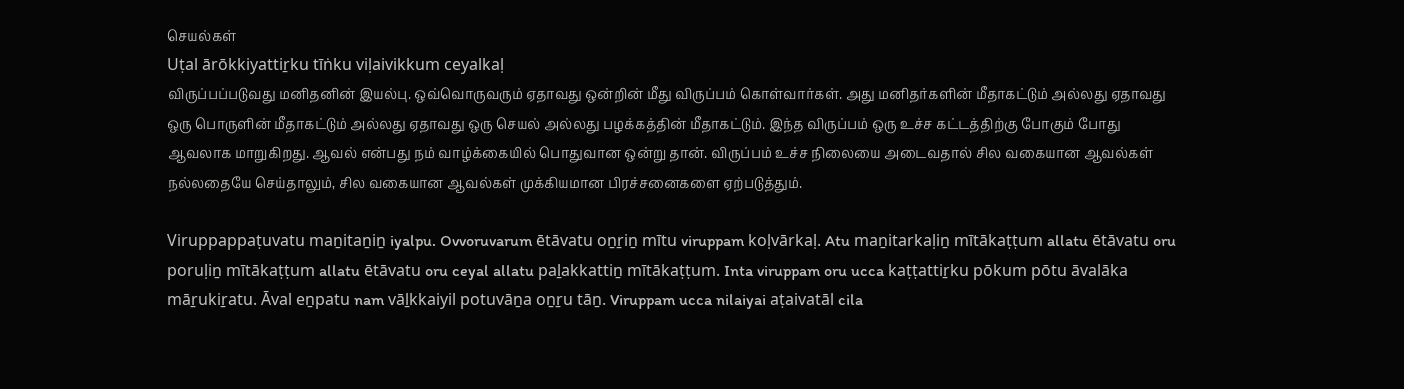செயல்கள்
Uṭal ārōkkiyattiṟku tīṅku viḷaivikkum ceyalkaḷ
விருப்பப்படுவது மனிதனின் இயல்பு. ஒவ்வொருவரும் ஏதாவது ஒன்றின் மீது விருப்பம் கொள்வார்கள். அது மனிதர்களின் மீதாகட்டும் அல்லது ஏதாவது ஒரு பொருளின் மீதாகட்டும் அல்லது ஏதாவது ஒரு செயல் அல்லது பழக்கத்தின் மீதாகட்டும். இந்த விருப்பம் ஒரு உச்ச கட்டத்திற்கு போகும் போது ஆவலாக மாறுகிறது. ஆவல் என்பது நம் வாழ்க்கையில் பொதுவான ஒன்று தான். விருப்பம் உச்ச நிலையை அடைவதால் சில வகையான ஆவல்கள் நல்லதையே செய்தாலும், சில வகையான ஆவல்கள் முக்கியமான பிரச்சனைகளை ஏற்படுத்தும்.

Viruppappaṭuvatu maṉitaṉiṉ iyalpu. Ovvoruvarum ētāvatu oṉṟiṉ mītu viruppam koḷvārkaḷ. Atu maṉitarkaḷiṉ mītākaṭṭum allatu ētāvatu oru poruḷiṉ mītākaṭṭum allatu ētāvatu oru ceyal allatu paḻakkattiṉ mītākaṭṭum. Inta viruppam oru ucca kaṭṭattiṟku pōkum pōtu āvalāka māṟukiṟatu. Āval eṉpatu nam vāḻkkaiyil potuvāṉa oṉṟu tāṉ. Viruppam ucca nilaiyai aṭaivatāl cila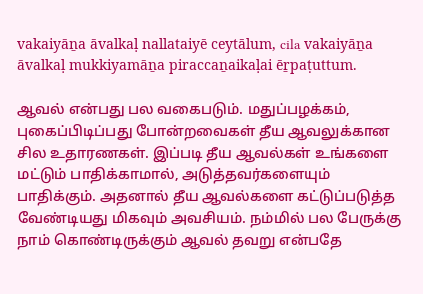vakaiyāṉa āvalkaḷ nallataiyē ceytālum, cila vakaiyāṉa āvalkaḷ mukkiyamāṉa piraccaṉaikaḷai ēṟpaṭuttum.

ஆவல் என்பது பல வகைபடும். மதுப்பழக்கம், புகைப்பிடிப்பது போன்றவைகள் தீய ஆவலுக்கான சில உதாரணகள். இப்படி தீய ஆவல்கள் உங்களை மட்டும் பாதிக்காமால், அடுத்தவர்களையும் பாதிக்கும். அதனால் தீய ஆவல்களை கட்டுப்படுத்த வேண்டியது மிகவும் அவசியம். நம்மில் பல பேருக்கு நாம் கொண்டிருக்கும் ஆவல் தவறு என்பதே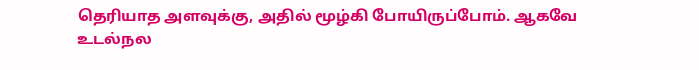தெரியாத அளவுக்கு, அதில் மூழ்கி போயிருப்போம். ஆகவே உடல்நல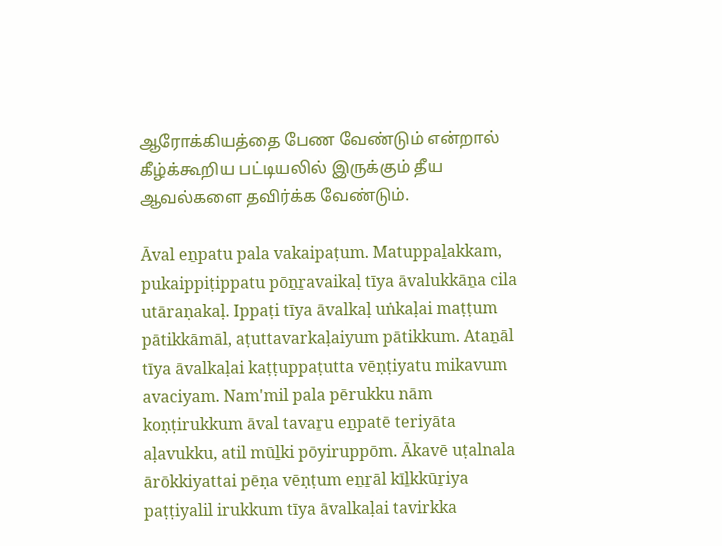ஆரோக்கியத்தை பேண வேண்டும் என்றால் கீழ்க்கூறிய பட்டியலில் இருக்கும் தீய ஆவல்களை தவிர்க்க வேண்டும்.

Āval eṉpatu pala vakaipaṭum. Matuppaḻakkam, pukaippiṭippatu pōṉṟavaikaḷ tīya āvalukkāṉa cila utāraṇakaḷ. Ippaṭi tīya āvalkaḷ uṅkaḷai maṭṭum pātikkāmāl, aṭuttavarkaḷaiyum pātikkum. Ataṉāl tīya āvalkaḷai kaṭṭuppaṭutta vēṇṭiyatu mikavum avaciyam. Nam'mil pala pērukku nām koṇṭirukkum āval tavaṟu eṉpatē teriyāta aḷavukku, atil mūḻki pōyiruppōm. Ākavē uṭalnala ārōkkiyattai pēṇa vēṇṭum eṉṟāl kīḻkkūṟiya paṭṭiyalil irukkum tīya āvalkaḷai tavirkka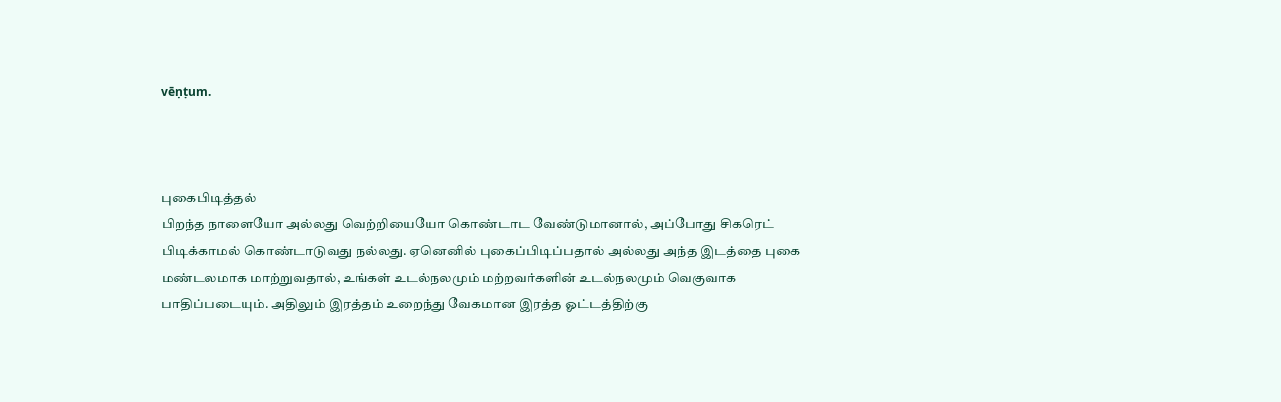vēṇṭum.



புகைபிடித்தல்
பிறந்த நாளையோ அல்லது வெற்றியையோ கொண்டாட வேண்டுமானால், அப்போது சிகரெட் பிடிக்காமல் கொண்டாடுவது நல்லது. ஏனெனில் புகைப்பிடிப்பதால் அல்லது அந்த இடத்தை புகை மண்டலமாக மாற்றுவதால், உங்கள் உடல்நலமும் மற்றவர்களின் உடல்நலமும் வெகுவாக பாதிப்படையும். அதிலும் இரத்தம் உறைந்து வேகமான இரத்த ஓட்டத்திற்கு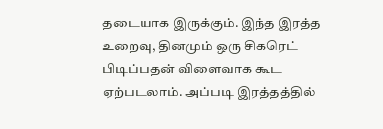தடையாக இருக்கும். இந்த இரத்த உறைவு, தினமும் ஒரு சிகரெட் பிடிப்பதன் விளைவாக கூட ஏற்படலாம். அப்படி இரத்தத்தில்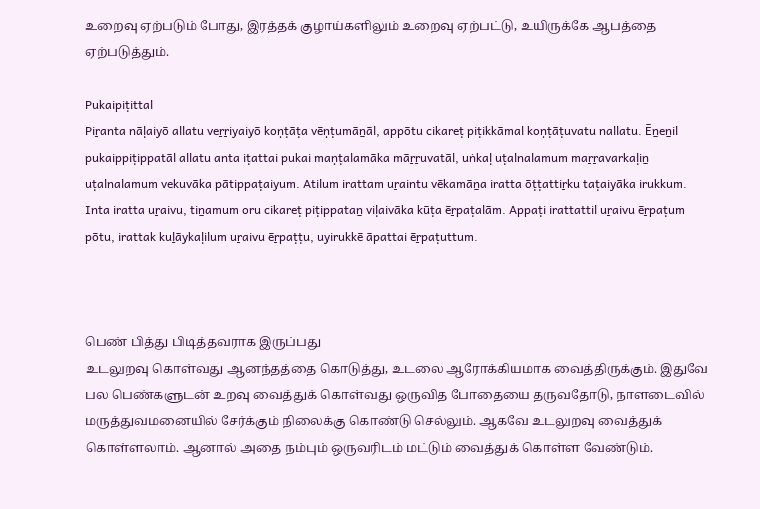உறைவு ஏற்படும் போது, இரத்தக் குழாய்களிலும் உறைவு ஏற்பட்டு, உயிருக்கே ஆபத்தை ஏற்படுத்தும்.

Pukaipiṭittal
Piṟanta nāḷaiyō allatu veṟṟiyaiyō koṇṭāṭa vēṇṭumāṉāl, appōtu cikareṭ piṭikkāmal koṇṭāṭuvatu nallatu. Ēṉeṉil pukaippiṭippatāl allatu anta iṭattai pukai maṇṭalamāka māṟṟuvatāl, uṅkaḷ uṭalnalamum maṟṟavarkaḷiṉ uṭalnalamum vekuvāka pātippaṭaiyum. Atilum irattam uṟaintu vēkamāṉa iratta ōṭṭattiṟku taṭaiyāka irukkum. Inta iratta uṟaivu, tiṉamum oru cikareṭ piṭippataṉ viḷaivāka kūṭa ēṟpaṭalām. Appaṭi irattattil uṟaivu ēṟpaṭum pōtu, irattak kuḻāykaḷilum uṟaivu ēṟpaṭṭu, uyirukkē āpattai ēṟpaṭuttum.



பெண் பித்து பிடித்தவராக இருப்பது
உடலுறவு கொள்வது ஆனந்தத்தை கொடுத்து, உடலை ஆரோக்கியமாக வைத்திருக்கும். இதுவே பல பெண்களுடன் உறவு வைத்துக் கொள்வது ஒருவித போதையை தருவதோடு, நாளடைவில் மருத்துவமனையில் சேர்க்கும் நிலைக்கு கொண்டு செல்லும். ஆகவே உடலுறவு வைத்துக் கொள்ளலாம். ஆனால் அதை நம்பும் ஒருவரிடம் மட்டும் வைத்துக் கொள்ள வேண்டும்.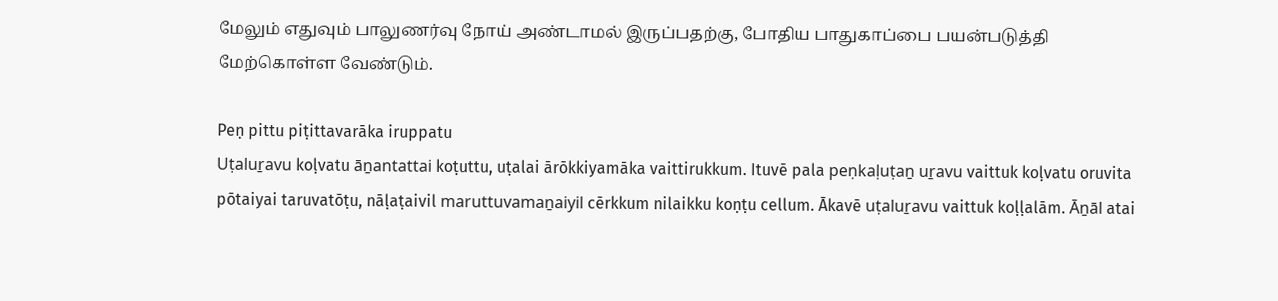மேலும் எதுவும் பாலுணர்வு நோய் அண்டாமல் இருப்பதற்கு, போதிய பாதுகாப்பை பயன்படுத்தி மேற்கொள்ள வேண்டும்.

Peṇ pittu piṭittavarāka iruppatu
Uṭaluṟavu koḷvatu āṉantattai koṭuttu, uṭalai ārōkkiyamāka vaittirukkum. Ituvē pala peṇkaḷuṭaṉ uṟavu vaittuk koḷvatu oruvita pōtaiyai taruvatōṭu, nāḷaṭaivil maruttuvamaṉaiyil cērkkum nilaikku koṇṭu cellum. Ākavē uṭaluṟavu vaittuk koḷḷalām. Āṉāl atai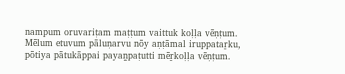nampum oruvariṭam maṭṭum vaittuk koḷḷa vēṇṭum. Mēlum etuvum pāluṇarvu nōy aṇṭāmal iruppataṟku, pōtiya pātukāppai payaṉpaṭutti mēṟkoḷḷa vēṇṭum.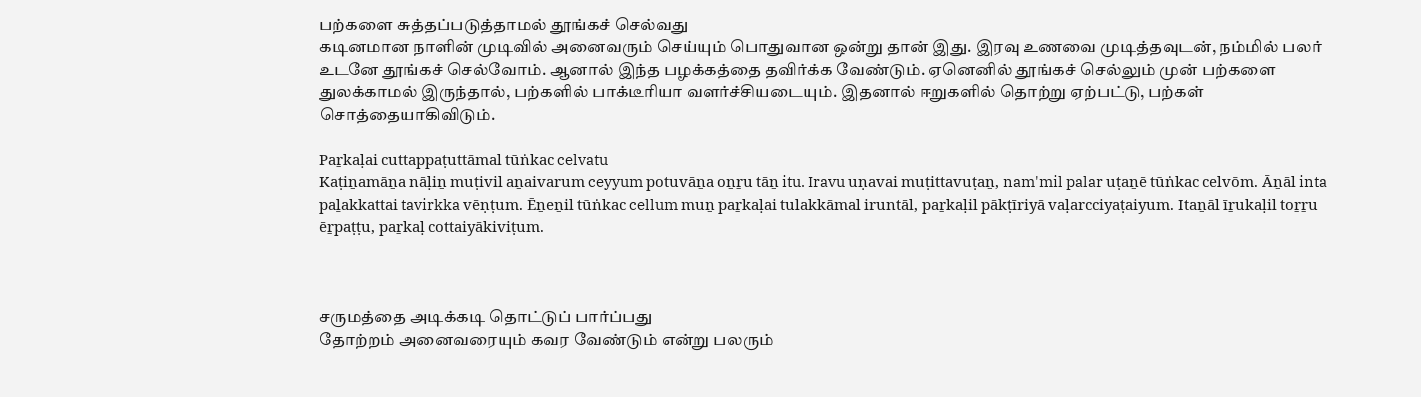பற்களை சுத்தப்படுத்தாமல் தூங்கச் செல்வது
கடினமான நாளின் முடிவில் அனைவரும் செய்யும் பொதுவான ஒன்று தான் இது. இரவு உணவை முடித்தவுடன், நம்மில் பலர் உடனே தூங்கச் செல்வோம். ஆனால் இந்த பழக்கத்தை தவிர்க்க வேண்டும். ஏனெனில் தூங்கச் செல்லும் முன் பற்களை துலக்காமல் இருந்தால், பற்களில் பாக்டீரியா வளர்ச்சியடையும். இதனால் ஈறுகளில் தொற்று ஏற்பட்டு, பற்கள் சொத்தையாகிவிடும்.

Paṟkaḷai cuttappaṭuttāmal tūṅkac celvatu
Kaṭiṉamāṉa nāḷiṉ muṭivil aṉaivarum ceyyum potuvāṉa oṉṟu tāṉ itu. Iravu uṇavai muṭittavuṭaṉ, nam'mil palar uṭaṉē tūṅkac celvōm. Āṉāl inta paḻakkattai tavirkka vēṇṭum. Ēṉeṉil tūṅkac cellum muṉ paṟkaḷai tulakkāmal iruntāl, paṟkaḷil pākṭīriyā vaḷarcciyaṭaiyum. Itaṉāl īṟukaḷil toṟṟu ēṟpaṭṭu, paṟkaḷ cottaiyākiviṭum.



சருமத்தை அடிக்கடி தொட்டுப் பார்ப்பது
தோற்றம் அனைவரையும் கவர வேண்டும் என்று பலரும்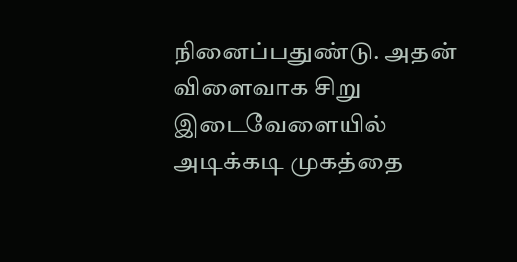நினைப்பதுண்டு. அதன் விளைவாக சிறு இடைவேளையில் அடிக்கடி முகத்தை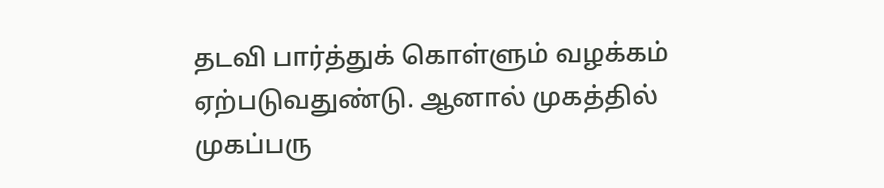தடவி பார்த்துக் கொள்ளும் வழக்கம் ஏற்படுவதுண்டு. ஆனால் முகத்தில் முகப்பரு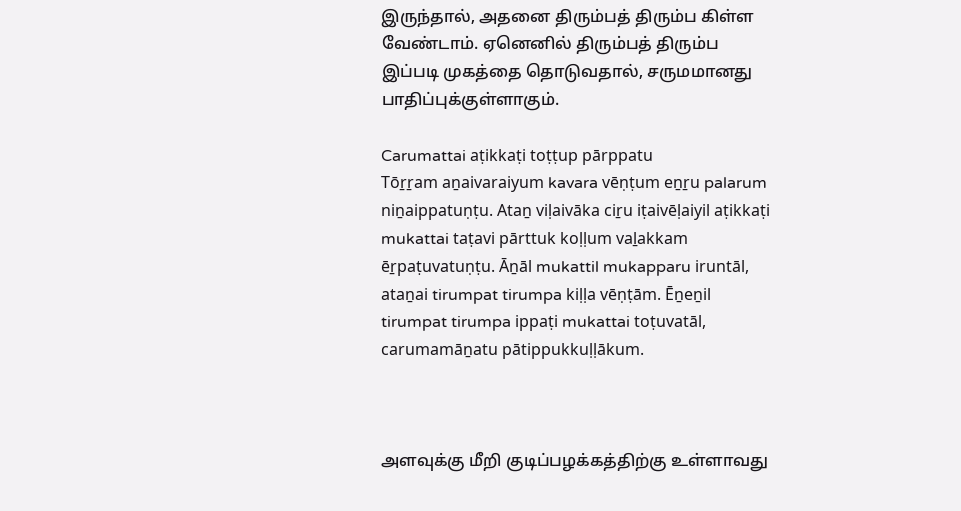இருந்தால், அதனை திரும்பத் திரும்ப கிள்ள வேண்டாம். ஏனெனில் திரும்பத் திரும்ப இப்படி முகத்தை தொடுவதால், சருமமானது பாதிப்புக்குள்ளாகும்.

Carumattai aṭikkaṭi toṭṭup pārppatu
Tōṟṟam aṉaivaraiyum kavara vēṇṭum eṉṟu palarum niṉaippatuṇṭu. Ataṉ viḷaivāka ciṟu iṭaivēḷaiyil aṭikkaṭi mukattai taṭavi pārttuk koḷḷum vaḻakkam ēṟpaṭuvatuṇṭu. Āṉāl mukattil mukapparu iruntāl, ataṉai tirumpat tirumpa kiḷḷa vēṇṭām. Ēṉeṉil tirumpat tirumpa ippaṭi mukattai toṭuvatāl, carumamāṉatu pātippukkuḷḷākum.



அளவுக்கு மீறி குடிப்பழக்கத்திற்கு உள்ளாவது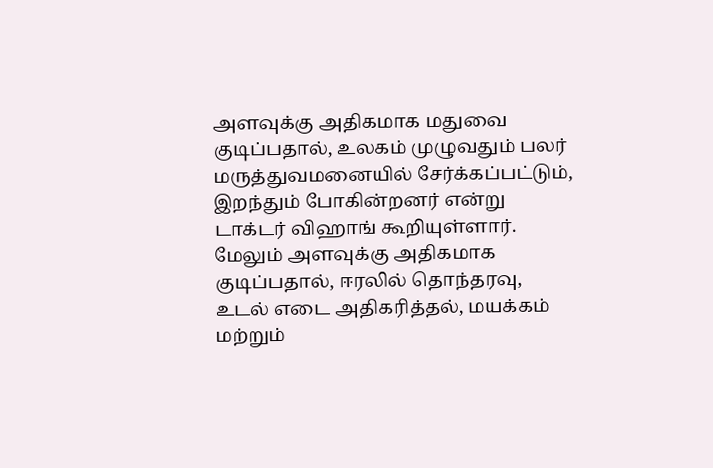அளவுக்கு அதிகமாக மதுவை குடிப்பதால், உலகம் முழுவதும் பலர் மருத்துவமனையில் சேர்க்கப்பட்டும், இறந்தும் போகின்றனர் என்று டாக்டர் விஹாங் கூறியுள்ளார். மேலும் அளவுக்கு அதிகமாக குடிப்பதால், ஈரலில் தொந்தரவு, உடல் எடை அதிகரித்தல், மயக்கம் மற்றும்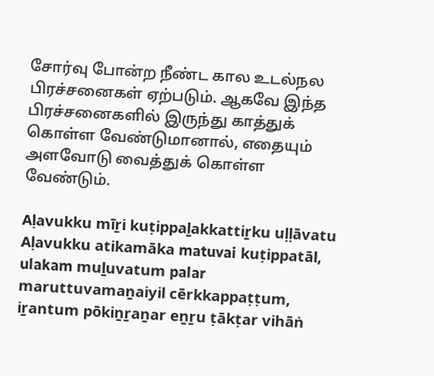சோர்வு போன்ற நீண்ட கால உடல்நல பிரச்சனைகள் ஏற்படும். ஆகவே இந்த பிரச்சனைகளில் இருந்து காத்துக் கொள்ள வேண்டுமானால், எதையும் அளவோடு வைத்துக் கொள்ள வேண்டும்.

Aḷavukku mīṟi kuṭippaḻakkattiṟku uḷḷāvatu
Aḷavukku atikamāka matuvai kuṭippatāl, ulakam muḻuvatum palar maruttuvamaṉaiyil cērkkappaṭṭum, iṟantum pōkiṉṟaṉar eṉṟu ṭākṭar vihāṅ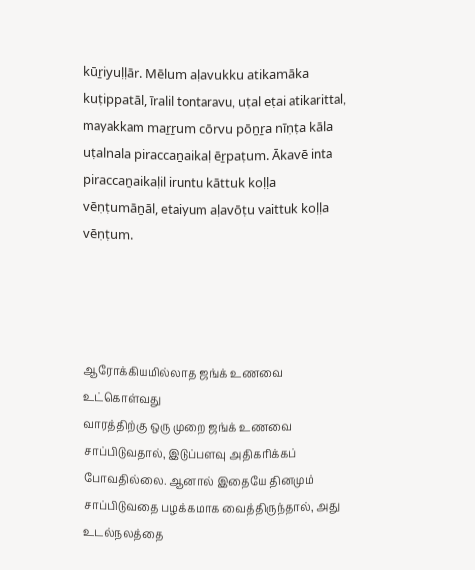kūṟiyuḷḷār. Mēlum aḷavukku atikamāka kuṭippatāl, īralil tontaravu, uṭal eṭai atikarittal, mayakkam maṟṟum cōrvu pōṉṟa nīṇṭa kāla uṭalnala piraccaṉaikaḷ ēṟpaṭum. Ākavē inta piraccaṉaikaḷil iruntu kāttuk koḷḷa vēṇṭumāṉāl, etaiyum aḷavōṭu vaittuk koḷḷa vēṇṭum.




ஆரோக்கியமில்லாத ஜங்க் உணவை உட்கொள்வது
வாரத்திற்கு ஒரு முறை ஜங்க் உணவை சாப்பிடுவதால், இடுப்பளவு அதிகரிக்கப் போவதில்லை. ஆனால் இதையே தினமும் சாப்பிடுவதை பழக்கமாக வைத்திருந்தால், அது உடல்நலத்தை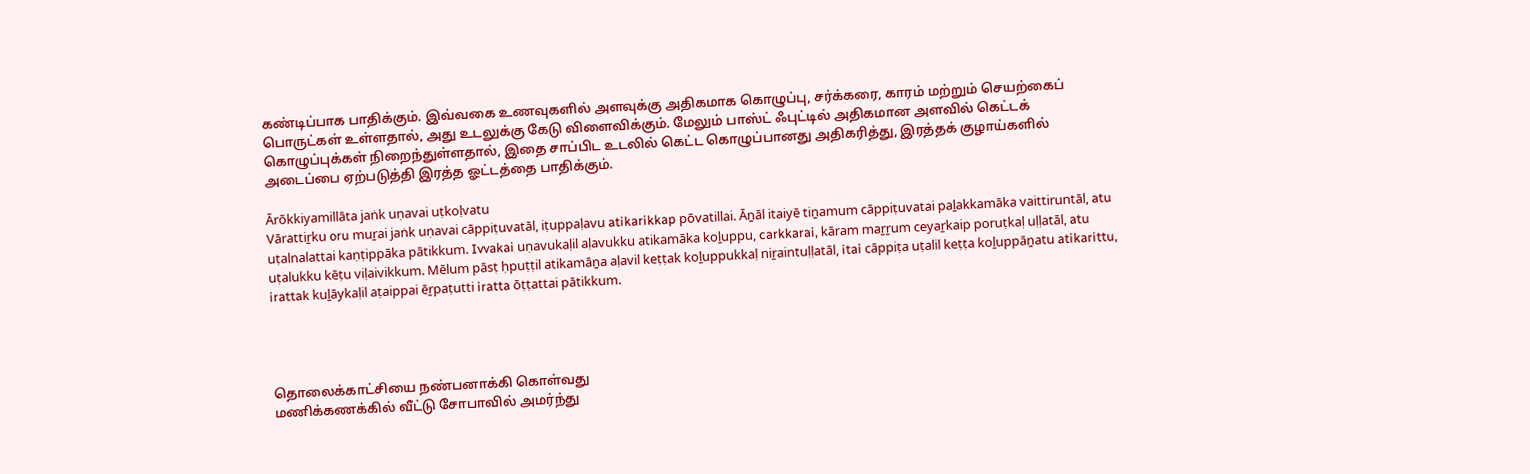கண்டிப்பாக பாதிக்கும். இவ்வகை உணவுகளில் அளவுக்கு அதிகமாக கொழுப்பு, சர்க்கரை, காரம் மற்றும் செயற்கைப் பொருட்கள் உள்ளதால், அது உடலுக்கு கேடு விளைவிக்கும். மேலும் பாஸ்ட் ஃபுட்டில் அதிகமான அளவில் கெட்டக் கொழுப்புக்கள் நிறைந்துள்ளதால், இதை சாப்பிட உடலில் கெட்ட கொழுப்பானது அதிகரித்து, இரத்தக் குழாய்களில் அடைப்பை ஏற்படுத்தி இரத்த ஓட்டத்தை பாதிக்கும்.

Ārōkkiyamillāta jaṅk uṇavai uṭkoḷvatu
Vārattiṟku oru muṟai jaṅk uṇavai cāppiṭuvatāl, iṭuppaḷavu atikarikkap pōvatillai. Āṉāl itaiyē tiṉamum cāppiṭuvatai paḻakkamāka vaittiruntāl, atu uṭalnalattai kaṇṭippāka pātikkum. Ivvakai uṇavukaḷil aḷavukku atikamāka koḻuppu, carkkarai, kāram maṟṟum ceyaṟkaip poruṭkaḷ uḷḷatāl, atu uṭalukku kēṭu viḷaivikkum. Mēlum pāsṭ ḥpuṭṭil atikamāṉa aḷavil keṭṭak koḻuppukkaḷ niṟaintuḷḷatāl, itai cāppiṭa uṭalil keṭṭa koḻuppāṉatu atikarittu, irattak kuḻāykaḷil aṭaippai ēṟpaṭutti iratta ōṭṭattai pātikkum.




தொலைக்காட்சியை நண்பனாக்கி கொள்வது
மணிக்கணக்கில் வீட்டு சோபாவில் அமர்ந்து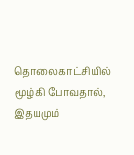தொலைகாட்சியில் மூழ்கி போவதால், இதயமும்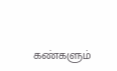கண்களும்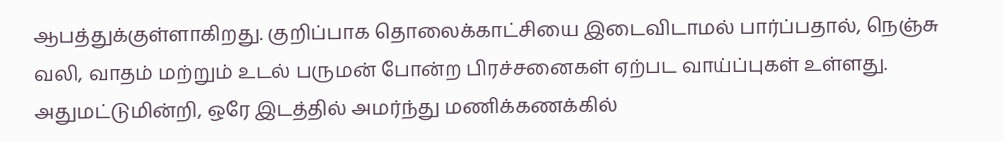ஆபத்துக்குள்ளாகிறது. குறிப்பாக தொலைக்காட்சியை இடைவிடாமல் பார்ப்பதால், நெஞ்சு வலி, வாதம் மற்றும் உடல் பருமன் போன்ற பிரச்சனைகள் ஏற்பட வாய்ப்புகள் உள்ளது. அதுமட்டுமின்றி, ஒரே இடத்தில் அமர்ந்து மணிக்கணக்கில்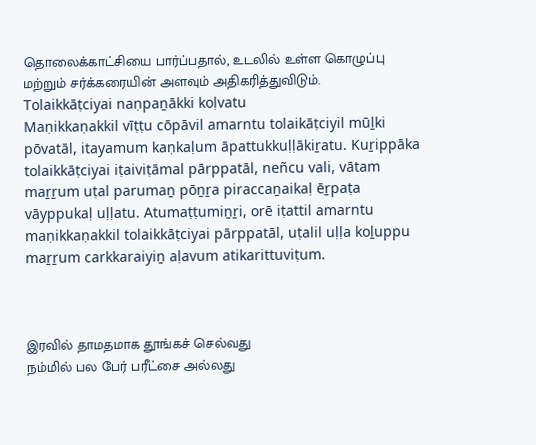தொலைக்காட்சியை பார்ப்பதால், உடலில் உள்ள கொழுப்பு மற்றும் சர்க்கரையின் அளவும் அதிகரித்துவிடும்.
Tolaikkāṭciyai naṇpaṉākki koḷvatu
Maṇikkaṇakkil vīṭṭu cōpāvil amarntu tolaikāṭciyil mūḻki pōvatāl, itayamum kaṇkaḷum āpattukkuḷḷākiṟatu. Kuṟippāka tolaikkāṭciyai iṭaiviṭāmal pārppatāl, neñcu vali, vātam maṟṟum uṭal parumaṉ pōṉṟa piraccaṉaikaḷ ēṟpaṭa vāyppukaḷ uḷḷatu. Atumaṭṭumiṉṟi, orē iṭattil amarntu maṇikkaṇakkil tolaikkāṭciyai pārppatāl, uṭalil uḷḷa koḻuppu maṟṟum carkkaraiyiṉ aḷavum atikarittuviṭum.



இரவில் தாமதமாக தூங்கச் செல்வது
நம்மில் பல பேர் பரீட்சை அல்லது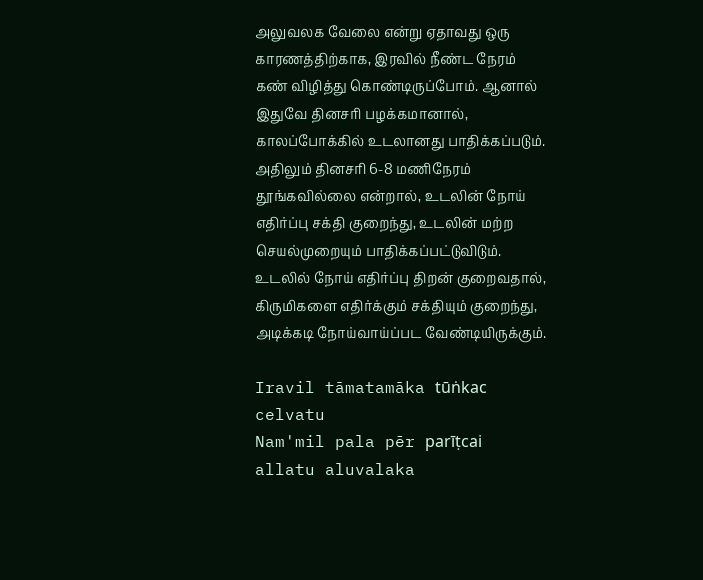அலுவலக வேலை என்று ஏதாவது ஒரு காரணத்திற்காக, இரவில் நீண்ட நேரம் கண் விழித்து கொண்டிருப்போம். ஆனால் இதுவே தினசரி பழக்கமானால், காலப்போக்கில் உடலானது பாதிக்கப்படும். அதிலும் தினசரி 6-8 மணிநேரம் தூங்கவில்லை என்றால், உடலின் நோய் எதிர்ப்பு சக்தி குறைந்து, உடலின் மற்ற செயல்முறையும் பாதிக்கப்பட்டுவிடும். உடலில் நோய் எதிர்ப்பு திறன் குறைவதால், கிருமிகளை எதிர்க்கும் சக்தியும் குறைந்து, அடிக்கடி நோய்வாய்ப்பட வேண்டியிருக்கும்.

Iravil tāmatamāka tūṅkac celvatu
Nam'mil pala pēr parīṭcai allatu aluvalaka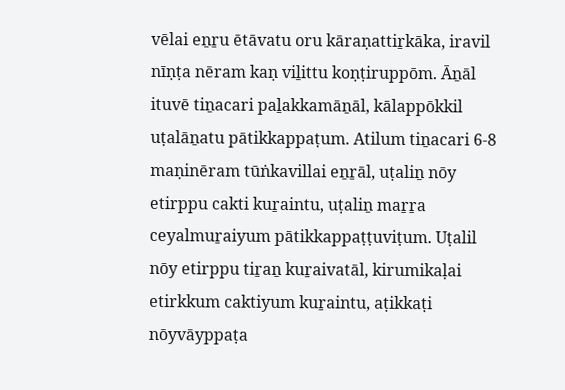vēlai eṉṟu ētāvatu oru kāraṇattiṟkāka, iravil nīṇṭa nēram kaṇ viḻittu koṇṭiruppōm. Āṉāl ituvē tiṉacari paḻakkamāṉāl, kālappōkkil uṭalāṉatu pātikkappaṭum. Atilum tiṉacari 6-8 maṇinēram tūṅkavillai eṉṟāl, uṭaliṉ nōy etirppu cakti kuṟaintu, uṭaliṉ maṟṟa ceyalmuṟaiyum pātikkappaṭṭuviṭum. Uṭalil nōy etirppu tiṟaṉ kuṟaivatāl, kirumikaḷai etirkkum caktiyum kuṟaintu, aṭikkaṭi nōyvāyppaṭa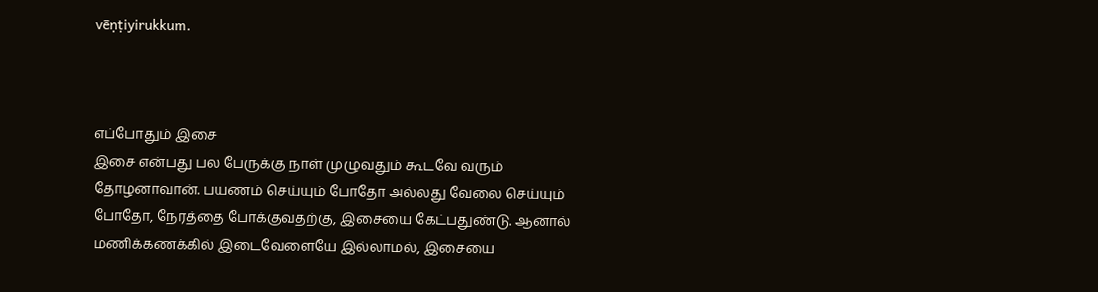vēṇṭiyirukkum.



எப்போதும் இசை
இசை என்பது பல பேருக்கு நாள் முழுவதும் கூடவே வரும் தோழனாவான். பயணம் செய்யும் போதோ அல்லது வேலை செய்யும் போதோ, நேரத்தை போக்குவதற்கு, இசையை கேட்பதுண்டு. ஆனால் மணிக்கணக்கில் இடைவேளையே இல்லாமல், இசையை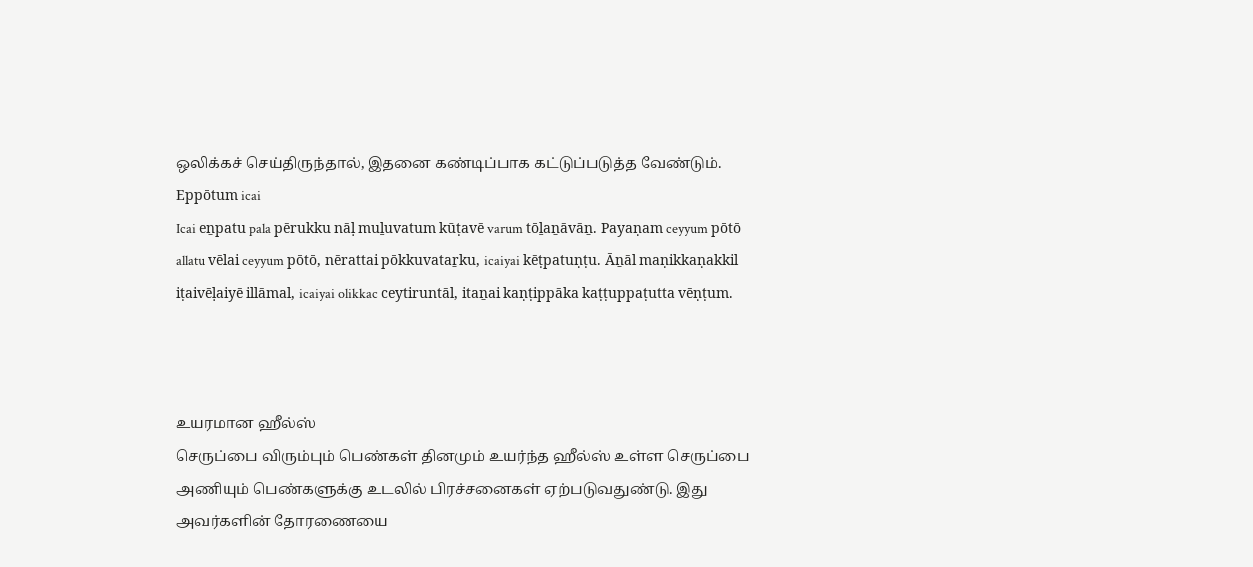ஒலிக்கச் செய்திருந்தால், இதனை கண்டிப்பாக கட்டுப்படுத்த வேண்டும்.
Eppōtum icai
Icai eṉpatu pala pērukku nāḷ muḻuvatum kūṭavē varum tōḻaṉāvāṉ. Payaṇam ceyyum pōtō allatu vēlai ceyyum pōtō, nērattai pōkkuvataṟku, icaiyai kēṭpatuṇṭu. Āṉāl maṇikkaṇakkil iṭaivēḷaiyē illāmal, icaiyai olikkac ceytiruntāl, itaṉai kaṇṭippāka kaṭṭuppaṭutta vēṇṭum.



உயரமான ஹீல்ஸ்
செருப்பை விரும்பும் பெண்கள் தினமும் உயர்ந்த ஹீல்ஸ் உள்ள செருப்பை அணியும் பெண்களுக்கு உடலில் பிரச்சனைகள் ஏற்படுவதுண்டு. இது அவர்களின் தோரணையை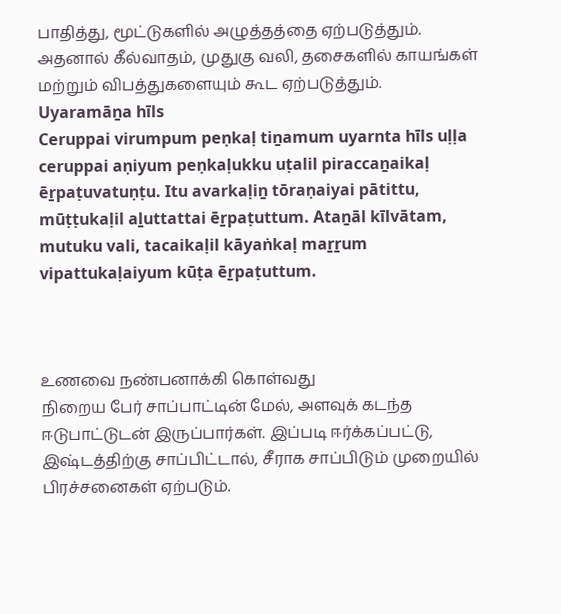பாதித்து, மூட்டுகளில் அழுத்தத்தை ஏற்படுத்தும். அதனால் கீல்வாதம், முதுகு வலி, தசைகளில் காயங்கள் மற்றும் விபத்துகளையும் கூட ஏற்படுத்தும்.
Uyaramāṉa hīls
Ceruppai virumpum peṇkaḷ tiṉamum uyarnta hīls uḷḷa ceruppai aṇiyum peṇkaḷukku uṭalil piraccaṉaikaḷ ēṟpaṭuvatuṇṭu. Itu avarkaḷiṉ tōraṇaiyai pātittu, mūṭṭukaḷil aḻuttattai ēṟpaṭuttum. Ataṉāl kīlvātam, mutuku vali, tacaikaḷil kāyaṅkaḷ maṟṟum vipattukaḷaiyum kūṭa ēṟpaṭuttum.



உணவை நண்பனாக்கி கொள்வது
நிறைய பேர் சாப்பாட்டின் மேல், அளவுக் கடந்த ஈடுபாட்டுடன் இருப்பார்கள். இப்படி ஈர்க்கப்பட்டு, இஷ்டத்திற்கு சாப்பிட்டால், சீராக சாப்பிடும் முறையில் பிரச்சனைகள் ஏற்படும்.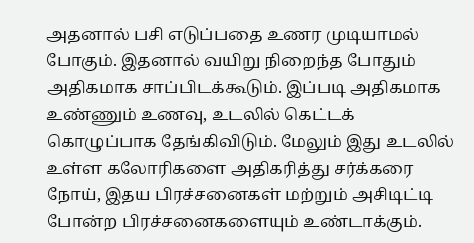அதனால் பசி எடுப்பதை உணர முடியாமல் போகும். இதனால் வயிறு நிறைந்த போதும் அதிகமாக சாப்பிடக்கூடும். இப்படி அதிகமாக உண்ணும் உணவு, உடலில் கெட்டக் கொழுப்பாக தேங்கிவிடும். மேலும் இது உடலில் உள்ள கலோரிகளை அதிகரித்து சர்க்கரை நோய், இதய பிரச்சனைகள் மற்றும் அசிடிட்டி போன்ற பிரச்சனைகளையும் உண்டாக்கும்.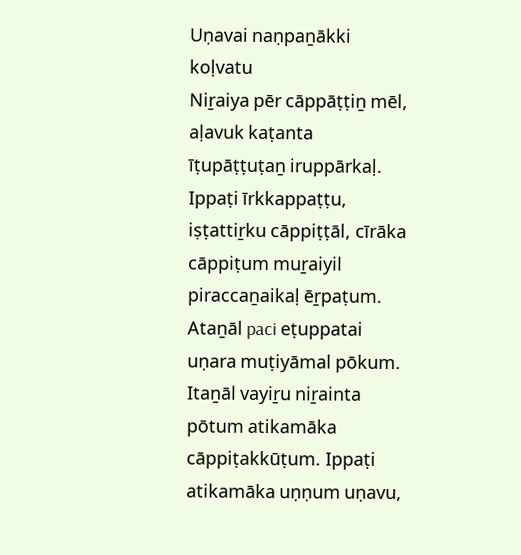Uṇavai naṇpaṉākki koḷvatu
Niṟaiya pēr cāppāṭṭiṉ mēl, aḷavuk kaṭanta īṭupāṭṭuṭaṉ iruppārkaḷ. Ippaṭi īrkkappaṭṭu, iṣṭattiṟku cāppiṭṭāl, cīrāka cāppiṭum muṟaiyil piraccaṉaikaḷ ēṟpaṭum. Ataṉāl paci eṭuppatai uṇara muṭiyāmal pōkum. Itaṉāl vayiṟu niṟainta pōtum atikamāka cāppiṭakkūṭum. Ippaṭi atikamāka uṇṇum uṇavu,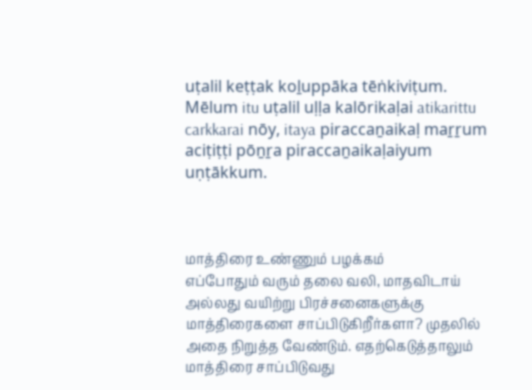uṭalil keṭṭak koḻuppāka tēṅkiviṭum. Mēlum itu uṭalil uḷḷa kalōrikaḷai atikarittu carkkarai nōy, itaya piraccaṉaikaḷ maṟṟum aciṭiṭṭi pōṉṟa piraccaṉaikaḷaiyum uṇṭākkum.



மாத்திரை உண்ணும் பழக்கம்
எப்போதும் வரும் தலை வலி, மாதவிடாய் அல்லது வயிற்று பிரச்சனைகளுக்கு மாத்திரைகளை சாப்பிடுகிறீர்களா? முதலில் அதை நிறுத்த வேண்டும். எதற்கெடுத்தாலும் மாத்திரை சாப்பிடுவது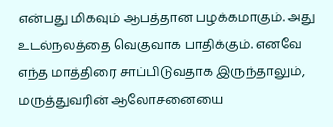என்பது மிகவும் ஆபத்தான பழக்கமாகும். அது உடல்நலத்தை வெகுவாக பாதிக்கும். எனவே எந்த மாத்திரை சாப்பிடுவதாக இருந்தாலும், மருத்துவரின் ஆலோசனையை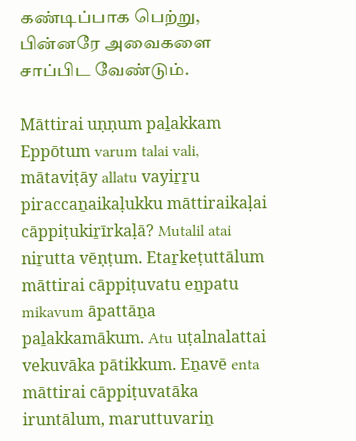கண்டிப்பாக பெற்று, பின்னரே அவைகளை சாப்பிட வேண்டும்.

Māttirai uṇṇum paḻakkam
Eppōtum varum talai vali, mātaviṭāy allatu vayiṟṟu piraccaṉaikaḷukku māttiraikaḷai cāppiṭukiṟīrkaḷā? Mutalil atai niṟutta vēṇṭum. Etaṟkeṭuttālum māttirai cāppiṭuvatu eṉpatu mikavum āpattāṉa paḻakkamākum. Atu uṭalnalattai vekuvāka pātikkum. Eṉavē enta māttirai cāppiṭuvatāka iruntālum, maruttuvariṉ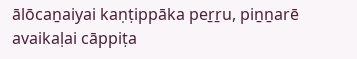ālōcaṉaiyai kaṇṭippāka peṟṟu, piṉṉarē avaikaḷai cāppiṭa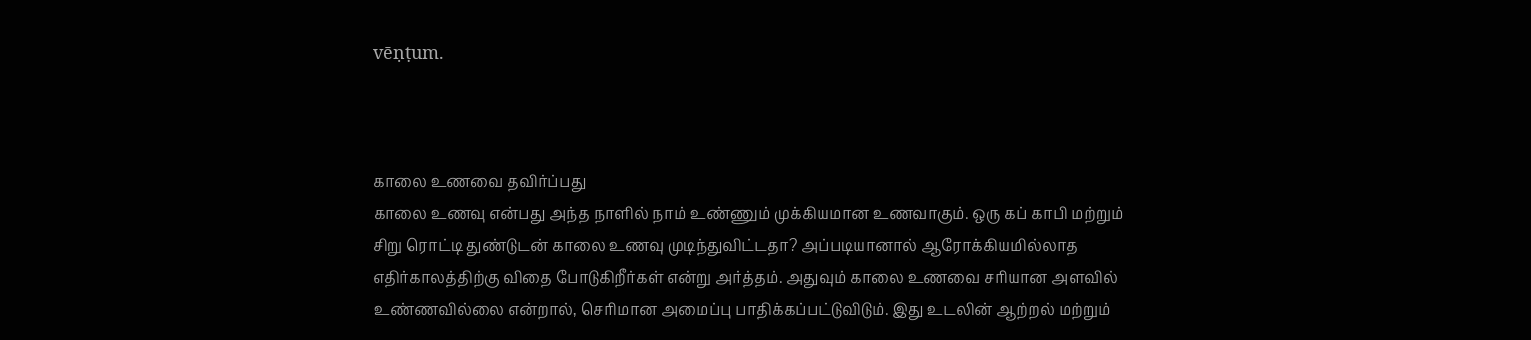vēṇṭum.



காலை உணவை தவிர்ப்பது
காலை உணவு என்பது அந்த நாளில் நாம் உண்ணும் முக்கியமான உணவாகும். ஒரு கப் காபி மற்றும் சிறு ரொட்டி துண்டுடன் காலை உணவு முடிந்துவிட்டதா? அப்படியானால் ஆரோக்கியமில்லாத எதிர்காலத்திற்கு விதை போடுகிறீர்கள் என்று அர்த்தம். அதுவும் காலை உணவை சரியான அளவில் உண்ணவில்லை என்றால், செரிமான அமைப்பு பாதிக்கப்பட்டுவிடும். இது உடலின் ஆற்றல் மற்றும்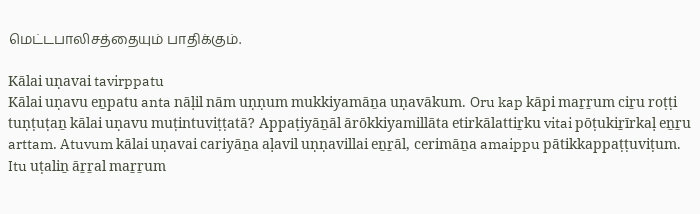மெட்டபாலிசத்தையும் பாதிக்கும்.

Kālai uṇavai tavirppatu
Kālai uṇavu eṉpatu anta nāḷil nām uṇṇum mukkiyamāṉa uṇavākum. Oru kap kāpi maṟṟum ciṟu roṭṭi tuṇṭuṭaṉ kālai uṇavu muṭintuviṭṭatā? Appaṭiyāṉāl ārōkkiyamillāta etirkālattiṟku vitai pōṭukiṟīrkaḷ eṉṟu arttam. Atuvum kālai uṇavai cariyāṉa aḷavil uṇṇavillai eṉṟāl, cerimāṉa amaippu pātikkappaṭṭuviṭum. Itu uṭaliṉ āṟṟal maṟṟum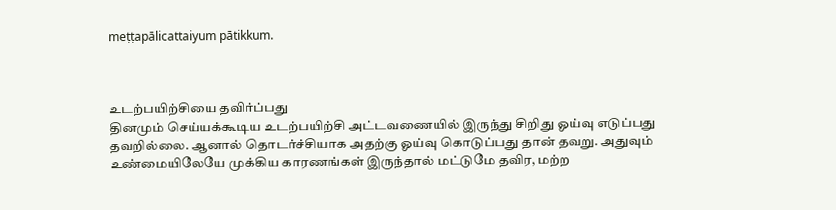meṭṭapālicattaiyum pātikkum.



உடற்பயிற்சியை தவிர்ப்பது
தினமும் செய்யக்கூடிய உடற்பயிற்சி அட்டவணையில் இருந்து சிறிது ஓய்வு எடுப்பது தவறில்லை. ஆனால் தொடர்ச்சியாக அதற்கு ஓய்வு கொடுப்பது தான் தவறு. அதுவும் உண்மையிலேயே முக்கிய காரணங்கள் இருந்தால் மட்டுமே தவிர, மற்ற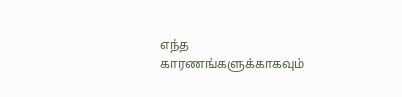எந்த காரணங்களுக்காகவும்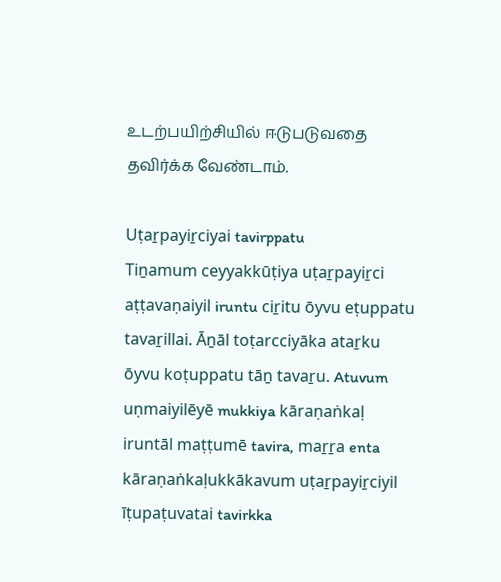உடற்பயிற்சியில் ஈடுபடுவதை தவிர்க்க வேண்டாம்.

Uṭaṟpayiṟciyai tavirppatu
Tiṉamum ceyyakkūṭiya uṭaṟpayiṟci aṭṭavaṇaiyil iruntu ciṟitu ōyvu eṭuppatu tavaṟillai. Āṉāl toṭarcciyāka ataṟku ōyvu koṭuppatu tāṉ tavaṟu. Atuvum uṇmaiyilēyē mukkiya kāraṇaṅkaḷ iruntāl maṭṭumē tavira, maṟṟa enta kāraṇaṅkaḷukkākavum uṭaṟpayiṟciyil īṭupaṭuvatai tavirkka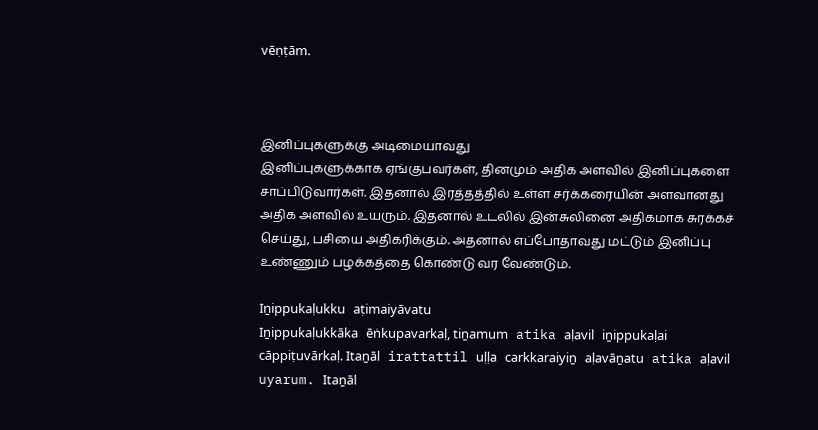vēṇṭām.



இனிப்புகளுக்கு அடிமையாவது
இனிப்புகளுக்காக ஏங்குபவர்கள், தினமும் அதிக அளவில் இனிப்புகளை சாப்பிடுவார்கள். இதனால் இரத்தத்தில் உள்ள சர்க்கரையின் அளவானது அதிக அளவில் உயரும். இதனால் உடலில் இன்சுலினை அதிகமாக சுரக்கச் செய்து, பசியை அதிகரிக்கும். அதனால் எப்போதாவது மட்டும் இனிப்பு உண்ணும் பழக்கத்தை கொண்டு வர வேண்டும்.

Iṉippukaḷukku aṭimaiyāvatu
Iṉippukaḷukkāka ēṅkupavarkaḷ, tiṉamum atika aḷavil iṉippukaḷai cāppiṭuvārkaḷ. Itaṉāl irattattil uḷḷa carkkaraiyiṉ aḷavāṉatu atika aḷavil uyarum. Itaṉāl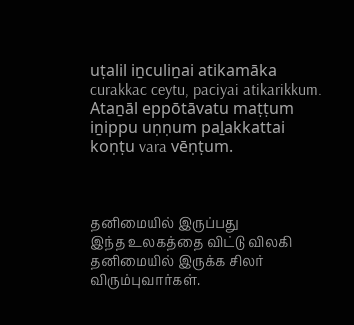uṭalil iṉculiṉai atikamāka curakkac ceytu, paciyai atikarikkum. Ataṉāl eppōtāvatu maṭṭum iṉippu uṇṇum paḻakkattai koṇṭu vara vēṇṭum.



தனிமையில் இருப்பது
இந்த உலகத்தை விட்டு விலகி தனிமையில் இருக்க சிலர் விரும்புவார்கள்.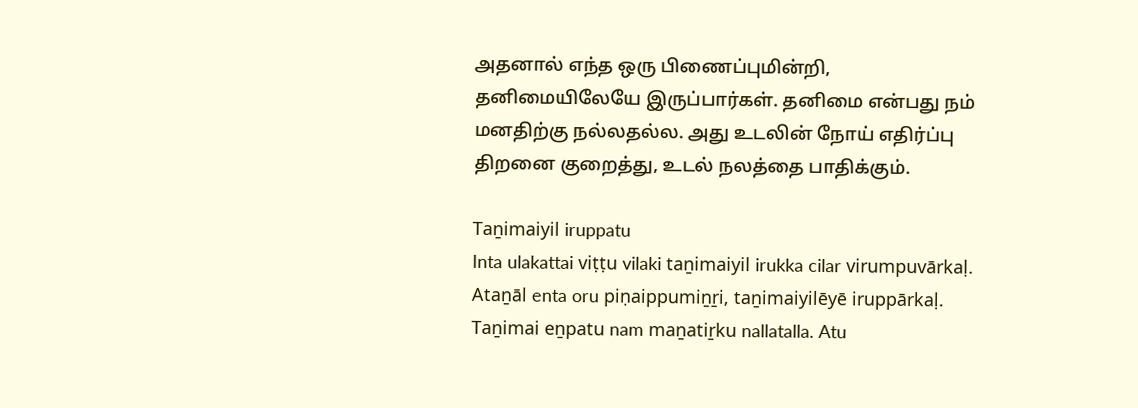அதனால் எந்த ஒரு பிணைப்புமின்றி, தனிமையிலேயே இருப்பார்கள். தனிமை என்பது நம் மனதிற்கு நல்லதல்ல. அது உடலின் நோய் எதிர்ப்பு திறனை குறைத்து, உடல் நலத்தை பாதிக்கும்.

Taṉimaiyil iruppatu
Inta ulakattai viṭṭu vilaki taṉimaiyil irukka cilar virumpuvārkaḷ. Ataṉāl enta oru piṇaippumiṉṟi, taṉimaiyilēyē iruppārkaḷ. Taṉimai eṉpatu nam maṉatiṟku nallatalla. Atu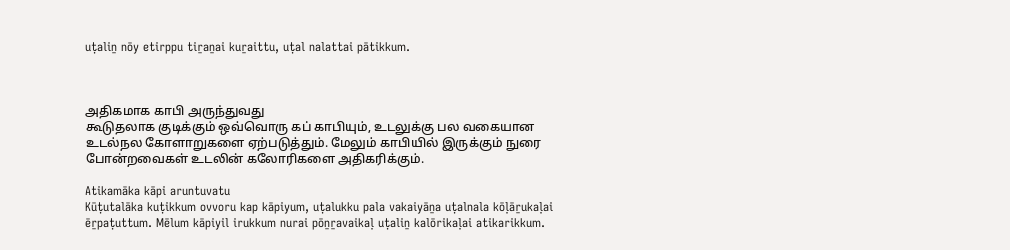uṭaliṉ nōy etirppu tiṟaṉai kuṟaittu, uṭal nalattai pātikkum.



அதிகமாக காபி அருந்துவது
கூடுதலாக குடிக்கும் ஒவ்வொரு கப் காபியும், உடலுக்கு பல வகையான உடல்நல கோளாறுகளை ஏற்படுத்தும். மேலும் காபியில் இருக்கும் நுரை போன்றவைகள் உடலின் கலோரிகளை அதிகரிக்கும்.

Atikamāka kāpi aruntuvatu
Kūṭutalāka kuṭikkum ovvoru kap kāpiyum, uṭalukku pala vakaiyāṉa uṭalnala kōḷāṟukaḷai ēṟpaṭuttum. Mēlum kāpiyil irukkum nurai pōṉṟavaikaḷ uṭaliṉ kalōrikaḷai atikarikkum.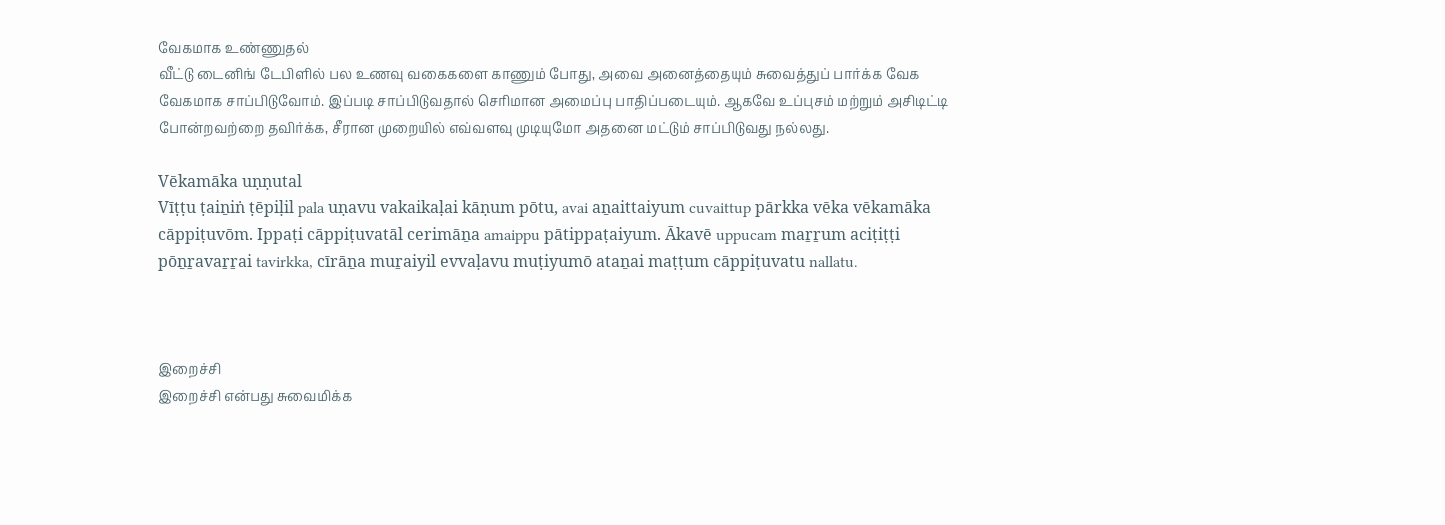வேகமாக உண்ணுதல்
வீட்டு டைனிங் டேபிளில் பல உணவு வகைகளை காணும் போது, அவை அனைத்தையும் சுவைத்துப் பார்க்க வேக வேகமாக சாப்பிடுவோம். இப்படி சாப்பிடுவதால் செரிமான அமைப்பு பாதிப்படையும். ஆகவே உப்புசம் மற்றும் அசிடிட்டி போன்றவற்றை தவிர்க்க, சீரான முறையில் எவ்வளவு முடியுமோ அதனை மட்டும் சாப்பிடுவது நல்லது.

Vēkamāka uṇṇutal
Vīṭṭu ṭaiṉiṅ ṭēpiḷil pala uṇavu vakaikaḷai kāṇum pōtu, avai aṉaittaiyum cuvaittup pārkka vēka vēkamāka cāppiṭuvōm. Ippaṭi cāppiṭuvatāl cerimāṉa amaippu pātippaṭaiyum. Ākavē uppucam maṟṟum aciṭiṭṭi pōṉṟavaṟṟai tavirkka, cīrāṉa muṟaiyil evvaḷavu muṭiyumō ataṉai maṭṭum cāppiṭuvatu nallatu.



இறைச்சி
இறைச்சி என்பது சுவைமிக்க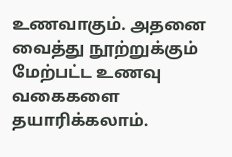உணவாகும். அதனை வைத்து நூற்றுக்கும் மேற்பட்ட உணவு வகைகளை தயாரிக்கலாம்.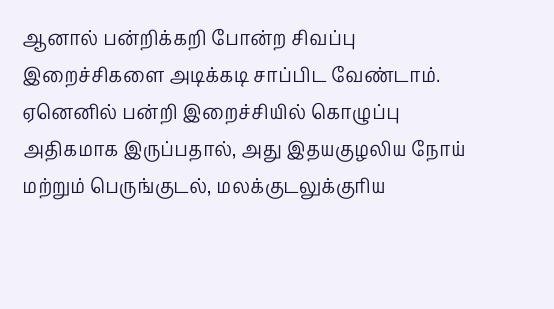ஆனால் பன்றிக்கறி போன்ற சிவப்பு இறைச்சிகளை அடிக்கடி சாப்பிட வேண்டாம். ஏனெனில் பன்றி இறைச்சியில் கொழுப்பு அதிகமாக இருப்பதால், அது இதயகுழலிய நோய் மற்றும் பெருங்குடல், மலக்குடலுக்குரிய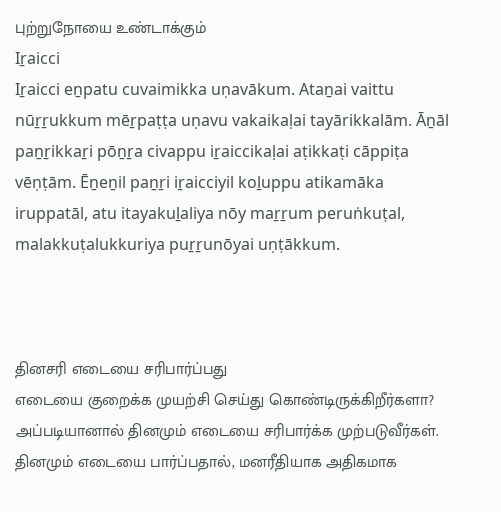புற்றுநோயை உண்டாக்கும்
Iṟaicci
Iṟaicci eṉpatu cuvaimikka uṇavākum. Ataṉai vaittu nūṟṟukkum mēṟpaṭṭa uṇavu vakaikaḷai tayārikkalām. Āṉāl paṉṟikkaṟi pōṉṟa civappu iṟaiccikaḷai aṭikkaṭi cāppiṭa vēṇṭām. Ēṉeṉil paṉṟi iṟaicciyil koḻuppu atikamāka iruppatāl, atu itayakuḻaliya nōy maṟṟum peruṅkuṭal, malakkuṭalukkuriya puṟṟunōyai uṇṭākkum.



தினசரி எடையை சரிபார்ப்பது
எடையை குறைக்க முயற்சி செய்து கொண்டிருக்கிறீர்களா? அப்படியானால் தினமும் எடையை சரிபார்க்க முற்படுவீர்கள். தினமும் எடையை பார்ப்பதால், மனரீதியாக அதிகமாக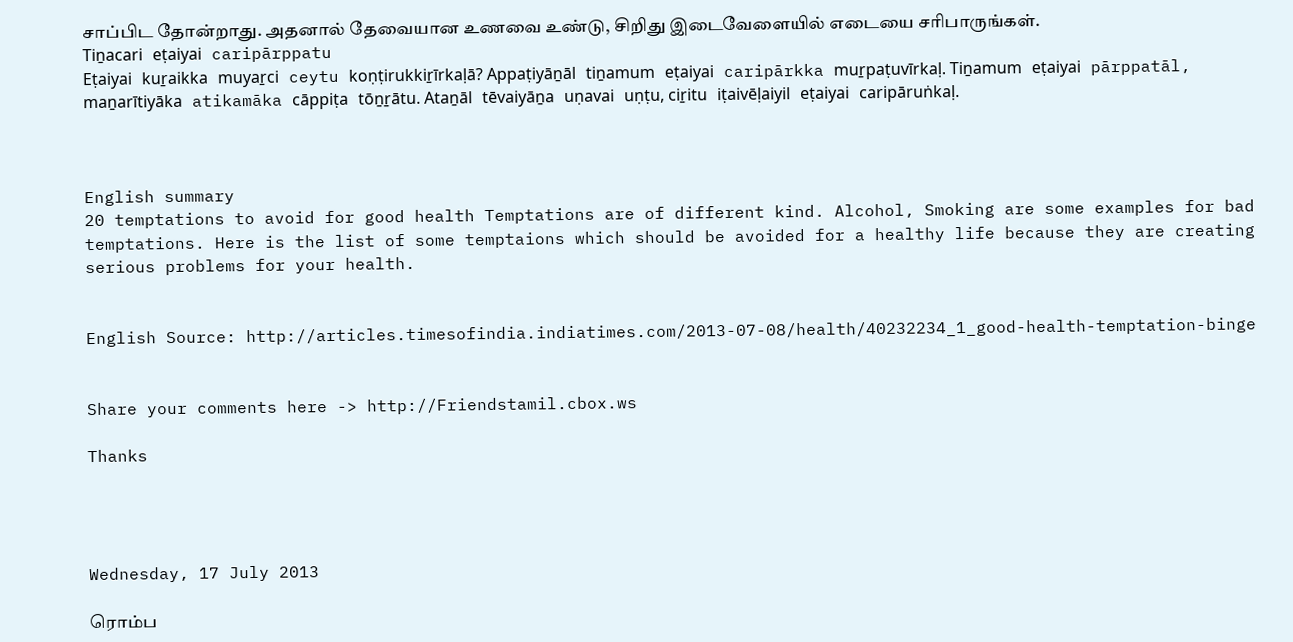சாப்பிட தோன்றாது. அதனால் தேவையான உணவை உண்டு, சிறிது இடைவேளையில் எடையை சரிபாருங்கள்.
Tiṉacari eṭaiyai caripārppatu
Eṭaiyai kuṟaikka muyaṟci ceytu koṇṭirukkiṟīrkaḷā? Appaṭiyāṉāl tiṉamum eṭaiyai caripārkka muṟpaṭuvīrkaḷ. Tiṉamum eṭaiyai pārppatāl, maṉarītiyāka atikamāka cāppiṭa tōṉṟātu. Ataṉāl tēvaiyāṉa uṇavai uṇṭu, ciṟitu iṭaivēḷaiyil eṭaiyai caripāruṅkaḷ.



English summary
20 temptations to avoid for good health Temptations are of different kind. Alcohol, Smoking are some examples for bad temptations. Here is the list of some temptaions which should be avoided for a healthy life because they are creating serious problems for your health.


English Source: http://articles.timesofindia.indiatimes.com/2013-07-08/health/40232234_1_good-health-temptation-binge


Share your comments here -> http://Friendstamil.cbox.ws

Thanks




Wednesday, 17 July 2013

ரொம்ப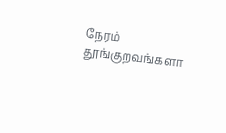நேரம் தூங்குறவங்களா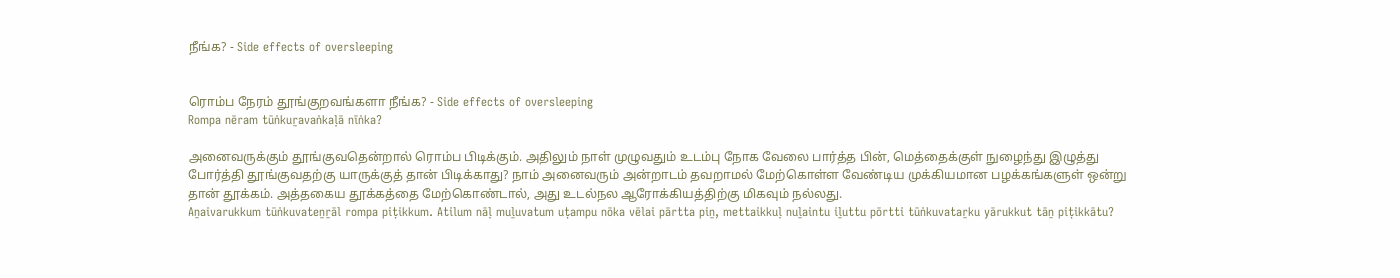நீங்க? - Side effects of oversleeping


ரொம்ப நேரம் தூங்குறவங்களா நீங்க? - Side effects of oversleeping
Rompa nēram tūṅkuṟavaṅkaḷā nīṅka?

அனைவருக்கும் தூங்குவதென்றால் ரொம்ப பிடிக்கும். அதிலும் நாள் முழுவதும் உடம்பு நோக வேலை பார்த்த பின், மெத்தைக்குள் நுழைந்து இழுத்து போர்த்தி தூங்குவதற்கு யாருக்குத் தான் பிடிக்காது? நாம் அனைவரும் அன்றாடம் தவறாமல் மேற்கொள்ள வேண்டிய முக்கியமான பழக்கங்களுள் ஒன்று தான் தூக்கம். அத்தகைய தூக்கத்தை மேற்கொண்டால், அது உடல்நல ஆரோக்கியத்திற்கு மிகவும் நல்லது.
Aṉaivarukkum tūṅkuvateṉṟāl rompa piṭikkum. Atilum nāḷ muḻuvatum uṭampu nōka vēlai pārtta piṉ, mettaikkuḷ nuḻaintu iḻuttu pōrtti tūṅkuvataṟku yārukkut tāṉ piṭikkātu?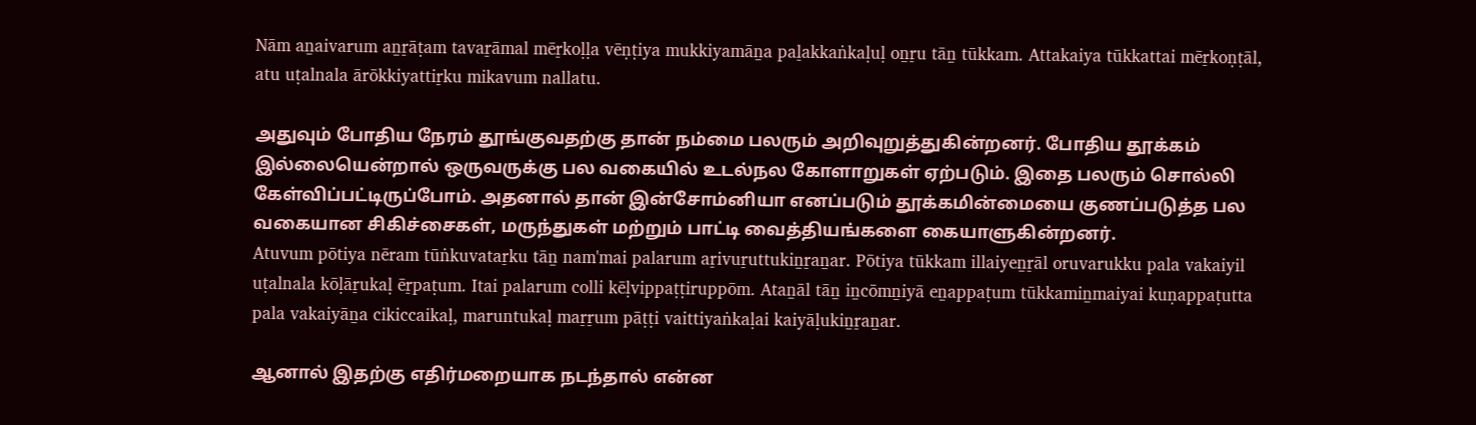Nām aṉaivarum aṉṟāṭam tavaṟāmal mēṟkoḷḷa vēṇṭiya mukkiyamāṉa paḻakkaṅkaḷuḷ oṉṟu tāṉ tūkkam. Attakaiya tūkkattai mēṟkoṇṭāl, atu uṭalnala ārōkkiyattiṟku mikavum nallatu.

அதுவும் போதிய நேரம் தூங்குவதற்கு தான் நம்மை பலரும் அறிவுறுத்துகின்றனர். போதிய தூக்கம் இல்லையென்றால் ஒருவருக்கு பல வகையில் உடல்நல கோளாறுகள் ஏற்படும். இதை பலரும் சொல்லி கேள்விப்பட்டிருப்போம். அதனால் தான் இன்சோம்னியா எனப்படும் தூக்கமின்மையை குணப்படுத்த பல வகையான சிகிச்சைகள், மருந்துகள் மற்றும் பாட்டி வைத்தியங்களை கையாளுகின்றனர்.
Atuvum pōtiya nēram tūṅkuvataṟku tāṉ nam'mai palarum aṟivuṟuttukiṉṟaṉar. Pōtiya tūkkam illaiyeṉṟāl oruvarukku pala vakaiyil uṭalnala kōḷāṟukaḷ ēṟpaṭum. Itai palarum colli kēḷvippaṭṭiruppōm. Ataṉāl tāṉ iṉcōmṉiyā eṉappaṭum tūkkamiṉmaiyai kuṇappaṭutta pala vakaiyāṉa cikiccaikaḷ, maruntukaḷ maṟṟum pāṭṭi vaittiyaṅkaḷai kaiyāḷukiṉṟaṉar.

ஆனால் இதற்கு எதிர்மறையாக நடந்தால் என்ன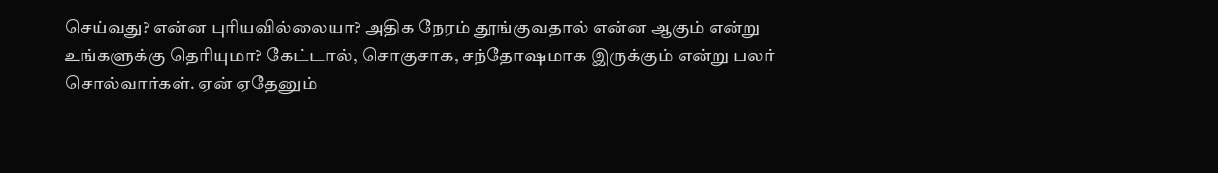செய்வது? என்ன புரியவில்லையா? அதிக நேரம் தூங்குவதால் என்ன ஆகும் என்று உங்களுக்கு தெரியுமா? கேட்டால், சொகுசாக, சந்தோஷமாக இருக்கும் என்று பலர் சொல்வார்கள். ஏன் ஏதேனும்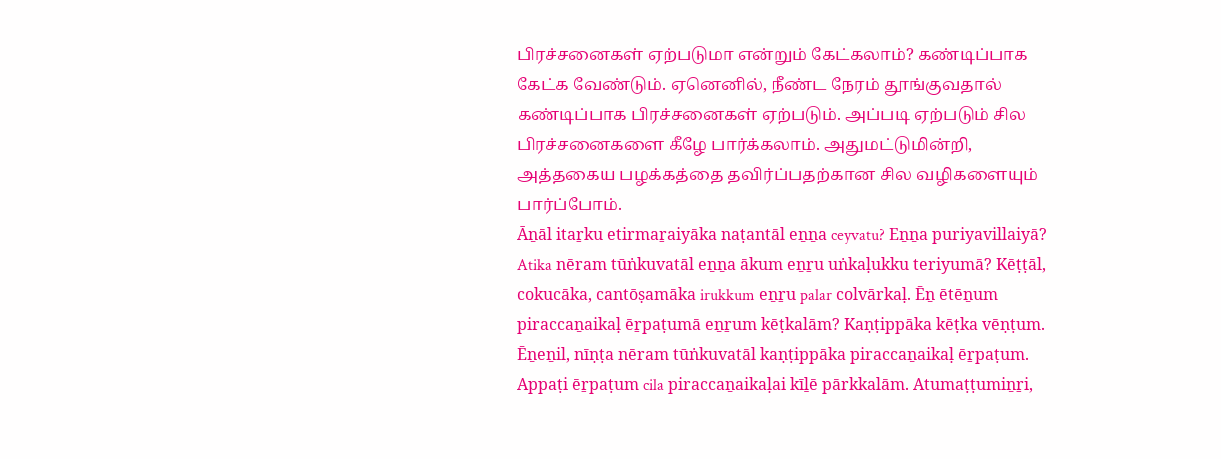பிரச்சனைகள் ஏற்படுமா என்றும் கேட்கலாம்? கண்டிப்பாக கேட்க வேண்டும். ஏனெனில், நீண்ட நேரம் தூங்குவதால் கண்டிப்பாக பிரச்சனைகள் ஏற்படும். அப்படி ஏற்படும் சில பிரச்சனைகளை கீழே பார்க்கலாம். அதுமட்டுமின்றி, அத்தகைய பழக்கத்தை தவிர்ப்பதற்கான சில வழிகளையும் பார்ப்போம்.
Āṉāl itaṟku etirmaṟaiyāka naṭantāl eṉṉa ceyvatu? Eṉṉa puriyavillaiyā? Atika nēram tūṅkuvatāl eṉṉa ākum eṉṟu uṅkaḷukku teriyumā? Kēṭṭāl, cokucāka, cantōṣamāka irukkum eṉṟu palar colvārkaḷ. Ēṉ ētēṉum piraccaṉaikaḷ ēṟpaṭumā eṉṟum kēṭkalām? Kaṇṭippāka kēṭka vēṇṭum. Ēṉeṉil, nīṇṭa nēram tūṅkuvatāl kaṇṭippāka piraccaṉaikaḷ ēṟpaṭum. Appaṭi ēṟpaṭum cila piraccaṉaikaḷai kīḻē pārkkalām. Atumaṭṭumiṉṟi,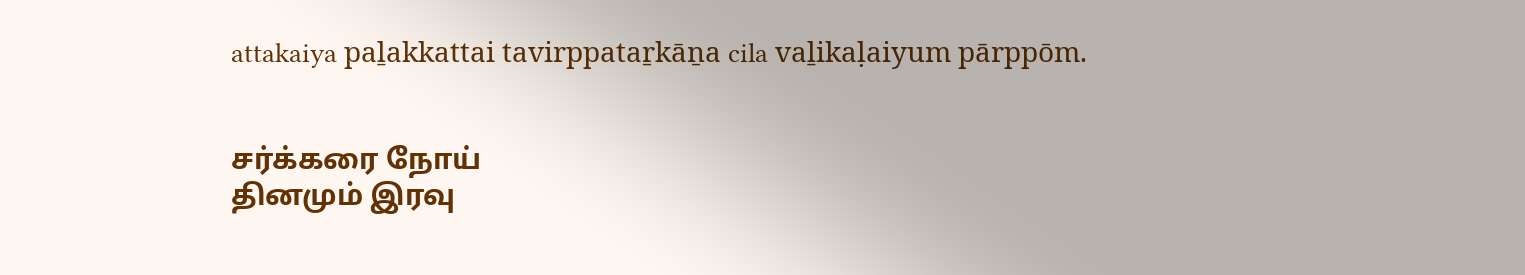attakaiya paḻakkattai tavirppataṟkāṉa cila vaḻikaḷaiyum pārppōm.


சர்க்கரை நோய்
தினமும் இரவு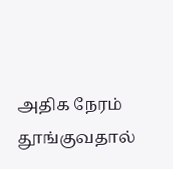அதிக நேரம் தூங்குவதால்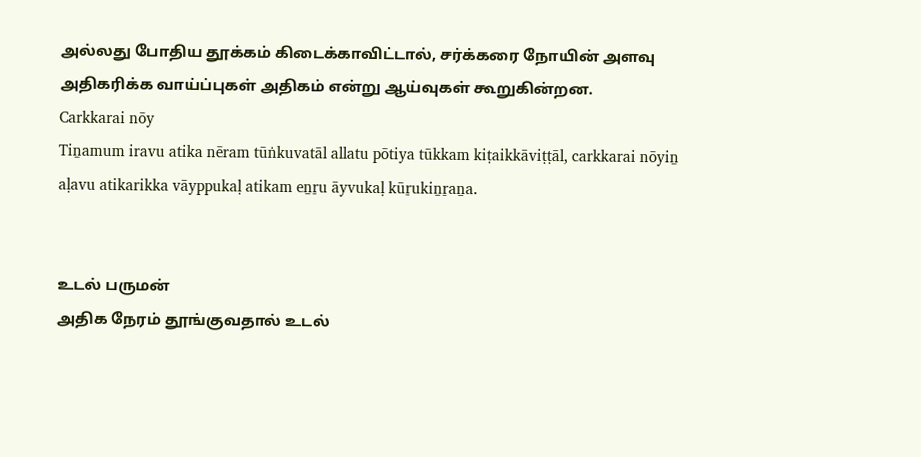அல்லது போதிய தூக்கம் கிடைக்காவிட்டால், சர்க்கரை நோயின் அளவு அதிகரிக்க வாய்ப்புகள் அதிகம் என்று ஆய்வுகள் கூறுகின்றன.
Carkkarai nōy
Tiṉamum iravu atika nēram tūṅkuvatāl allatu pōtiya tūkkam kiṭaikkāviṭṭāl, carkkarai nōyiṉ aḷavu atikarikka vāyppukaḷ atikam eṉṟu āyvukaḷ kūṟukiṉṟaṉa.


உடல் பருமன்
அதிக நேரம் தூங்குவதால் உடல்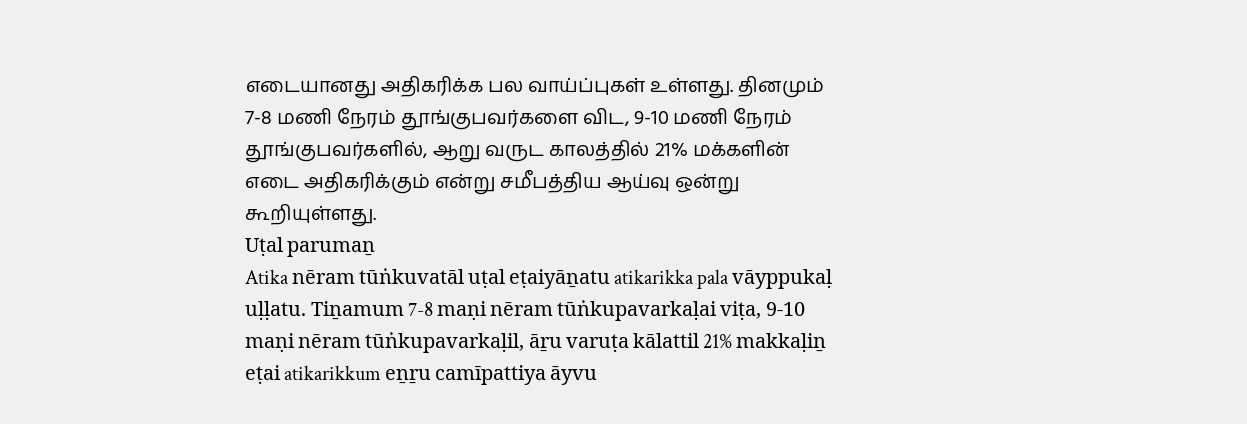எடையானது அதிகரிக்க பல வாய்ப்புகள் உள்ளது. தினமும் 7-8 மணி நேரம் தூங்குபவர்களை விட, 9-10 மணி நேரம் தூங்குபவர்களில், ஆறு வருட காலத்தில் 21% மக்களின் எடை அதிகரிக்கும் என்று சமீபத்திய ஆய்வு ஒன்று கூறியுள்ளது.
Uṭal parumaṉ
Atika nēram tūṅkuvatāl uṭal eṭaiyāṉatu atikarikka pala vāyppukaḷ uḷḷatu. Tiṉamum 7-8 maṇi nēram tūṅkupavarkaḷai viṭa, 9-10 maṇi nēram tūṅkupavarkaḷil, āṟu varuṭa kālattil 21% makkaḷiṉ eṭai atikarikkum eṉṟu camīpattiya āyvu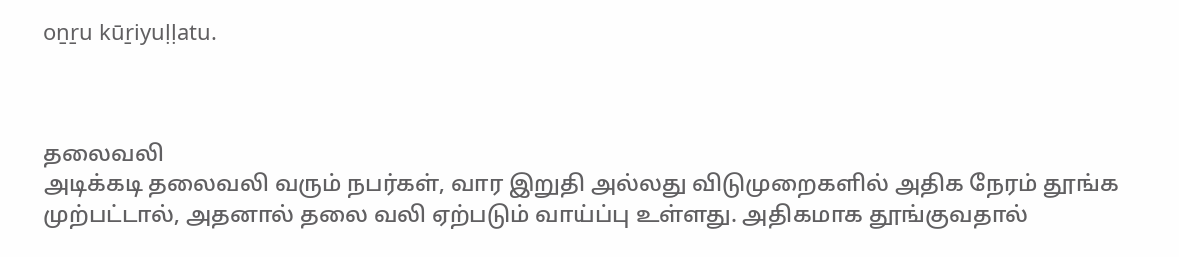oṉṟu kūṟiyuḷḷatu.



தலைவலி
அடிக்கடி தலைவலி வரும் நபர்கள், வார இறுதி அல்லது விடுமுறைகளில் அதிக நேரம் தூங்க முற்பட்டால், அதனால் தலை வலி ஏற்படும் வாய்ப்பு உள்ளது. அதிகமாக தூங்குவதால்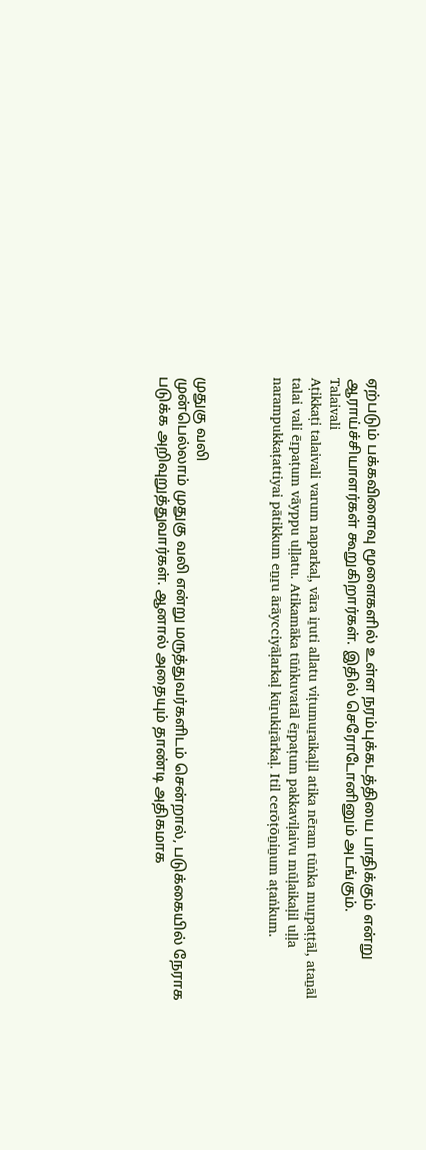ஏற்படும் பக்கவிளைவு மூளைகளில் உள்ள நரம்புக்கடத்தியை பாதிக்கும் என்று ஆராய்ச்சியாளர்கள் கூறுகிறார்கள். இதில் செரோடோனினும் அடங்கும்.
Talaivali
Aṭikkaṭi talaivali varum naparkaḷ, vāra iṟuti allatu viṭumuṟaikaḷil atika nēram tūṅka muṟpaṭṭāl, ataṉāl talai vali ēṟpaṭum vāyppu uḷḷatu. Atikamāka tūṅkuvatāl ēṟpaṭum pakkaviḷaivu mūḷaikaḷil uḷḷa narampukkaṭattiyai pātikkum eṉṟu ārāycciyāḷarkaḷ kūṟukiṟārkaḷ. Itil cerōṭōṉiṉum aṭaṅkum.



முதுகு வலி
முன்பெல்லாம் முதுகு வலி என்று மருத்துவர்களிடம் சென்றால், படுக்கையில் நேராக படுக்க அறிவுறுத்துவார்கள். ஆனால் அதையும் தாண்டி அதிகமாக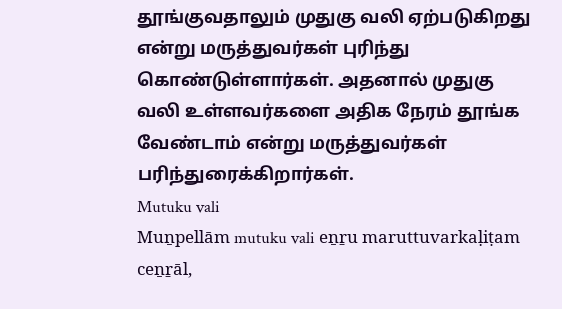தூங்குவதாலும் முதுகு வலி ஏற்படுகிறது என்று மருத்துவர்கள் புரிந்து கொண்டுள்ளார்கள். அதனால் முதுகு வலி உள்ளவர்களை அதிக நேரம் தூங்க வேண்டாம் என்று மருத்துவர்கள் பரிந்துரைக்கிறார்கள்.
Mutuku vali
Muṉpellām mutuku vali eṉṟu maruttuvarkaḷiṭam ceṉṟāl,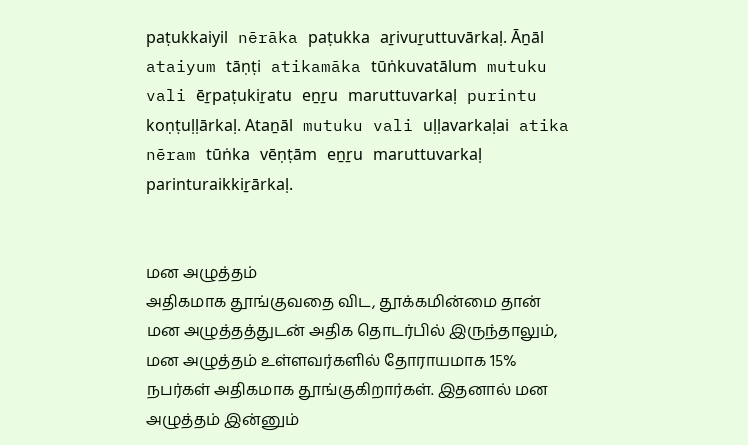paṭukkaiyil nērāka paṭukka aṟivuṟuttuvārkaḷ. Āṉāl ataiyum tāṇṭi atikamāka tūṅkuvatālum mutuku vali ēṟpaṭukiṟatu eṉṟu maruttuvarkaḷ purintu koṇṭuḷḷārkaḷ. Ataṉāl mutuku vali uḷḷavarkaḷai atika nēram tūṅka vēṇṭām eṉṟu maruttuvarkaḷ parinturaikkiṟārkaḷ.


மன அழுத்தம்
அதிகமாக தூங்குவதை விட, தூக்கமின்மை தான் மன அழுத்தத்துடன் அதிக தொடர்பில் இருந்தாலும், மன அழுத்தம் உள்ளவர்களில் தோராயமாக 15% நபர்கள் அதிகமாக தூங்குகிறார்கள். இதனால் மன அழுத்தம் இன்னும்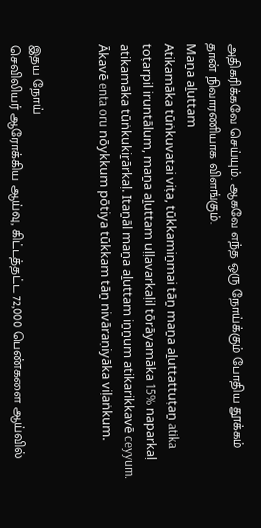அதிகரிக்கவே செய்யும். ஆகவே எந்த ஒரு நோய்க்கும் போதிய தூக்கம் தான் நிவாரணியாக விளங்கும்.
Maṉa aḻuttam
Atikamāka tūṅkuvatai viṭa, tūkkamiṉmai tāṉ maṉa aḻuttattuṭaṉ atika toṭarpil iruntālum, maṉa aḻuttam uḷḷavarkaḷil tōrāyamāka 15% naparkaḷ atikamāka tūṅkukiṟārkaḷ. Itaṉāl maṉa aḻuttam iṉṉum atikarikkavē ceyyum. Ākavē enta oru nōykkum pōtiya tūkkam tāṉ nivāraṇiyāka viḷaṅkum.


இதய நோய்
செவிலியர் ஆரோக்கிய ஆய்வு, கிட்டத்தட்ட 72,000 பெண்களை ஆய்வில்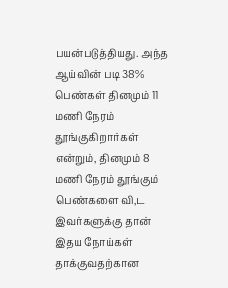பயன்படுத்தியது. அந்த ஆய்வின் படி 38% பெண்கள் தினமும் 11 மணி நேரம் தூங்குகிறார்கள் என்றும், தினமும் 8 மணி நேரம் தூங்கும் பெண்களை வி,ட இவர்களுக்கு தான் இதய நோய்கள் தாக்குவதற்கான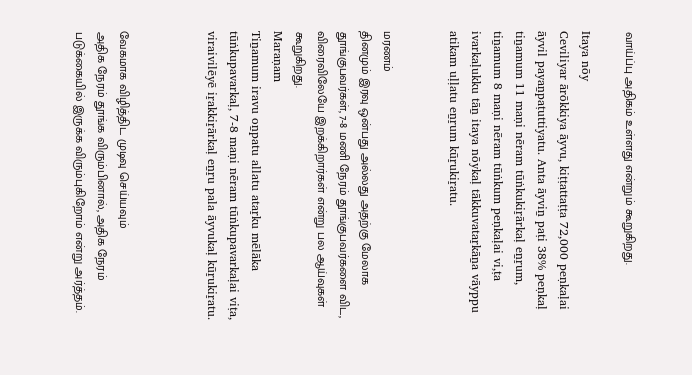வாய்ப்பு அதிகம் உள்ளது என்றும் கூறுகிறது.

Itaya nōy
Ceviliyar ārōkkiya āyvu, kiṭṭattaṭṭa 72,000 peṇkaḷai āyvil payaṉpaṭuttiyatu. Anta āyviṉ paṭi 38% peṇkaḷ tiṉamum 11 maṇi nēram tūṅkukiṟārkaḷ eṉṟum, tiṉamum 8 maṇi nēram tūṅkum peṇkaḷai vi,ṭa ivarkaḷukku tāṉ itaya nōykaḷ tākkuvataṟkāṉa vāyppu atikam uḷḷatu eṉṟum kūṟukiṟatu.


மரணம்
தினமும் இரவு ஒன்பது அல்லது அதற்கு மேலாக தூங்குபவர்கள், 7-8 மணி நேரம் தூங்குபவர்களை விட, விரைவிலேயே இறக்கிறார்கள் என்று பல ஆய்வுகள் கூறுகிறது.
Maraṇam
Tiṉamum iravu oṉpatu allatu ataṟku mēlāka tūṅkupavarkaḷ, 7-8 maṇi nēram tūṅkupavarkaḷai viṭa, viraivilēyē iṟakkiṟārkaḷ eṉṟu pala āyvukaḷ kūṟukiṟatu.



வேகமாக விழித்திட முடிவு செய்யவும்
அதிக நேரம் தூங்க விரும்பினால், அதிக நேரம் படுக்கையில் இருக்க விரும்புகிறோம் என்று அர்த்தம்.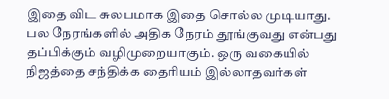இதை விட சுலபமாக இதை சொல்ல முடியாது. பல நேரங்களில் அதிக நேரம் தூங்குவது என்பது தப்பிக்கும் வழிமுறையாகும். ஒரு வகையில் நிஜத்தை சந்திக்க தைரியம் இல்லாதவர்கள்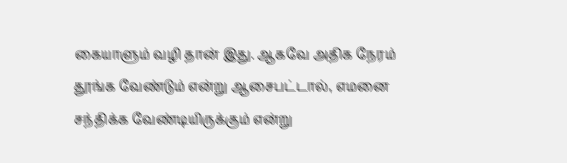கையாளும் வழி தான் இது. ஆகவே அதிக நேரம் தூங்க வேண்டும் என்று ஆசைபட்டால், எமனை சந்திக்க வேண்டியிருக்கும் என்று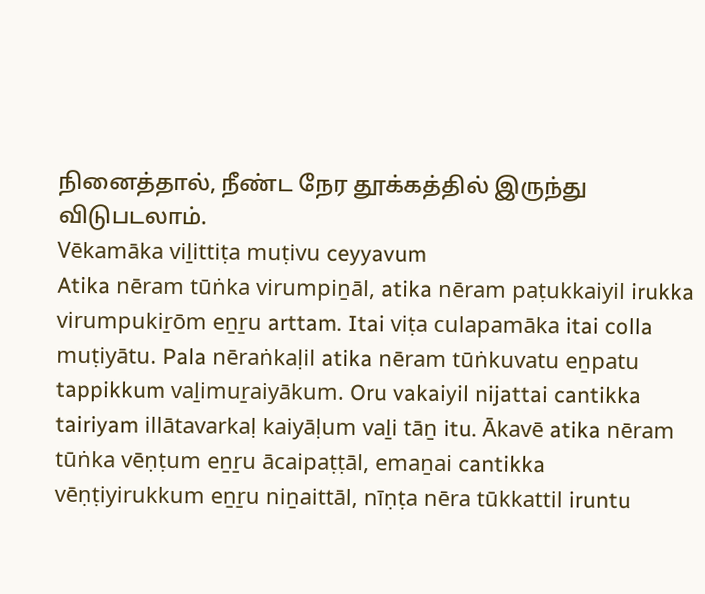நினைத்தால், நீண்ட நேர தூக்கத்தில் இருந்து விடுபடலாம்.
Vēkamāka viḻittiṭa muṭivu ceyyavum
Atika nēram tūṅka virumpiṉāl, atika nēram paṭukkaiyil irukka virumpukiṟōm eṉṟu arttam. Itai viṭa culapamāka itai colla muṭiyātu. Pala nēraṅkaḷil atika nēram tūṅkuvatu eṉpatu tappikkum vaḻimuṟaiyākum. Oru vakaiyil nijattai cantikka tairiyam illātavarkaḷ kaiyāḷum vaḻi tāṉ itu. Ākavē atika nēram tūṅka vēṇṭum eṉṟu ācaipaṭṭāl, emaṉai cantikka vēṇṭiyirukkum eṉṟu niṉaittāl, nīṇṭa nēra tūkkattil iruntu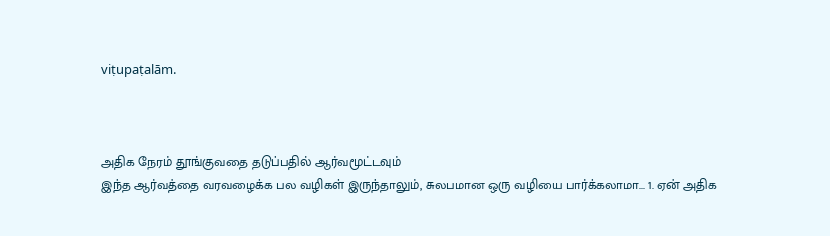viṭupaṭalām.



அதிக நேரம் தூங்குவதை தடுப்பதில் ஆர்வமூட்டவும்
இந்த ஆர்வத்தை வரவழைக்க பல வழிகள் இருந்தாலும், சுலபமான ஒரு வழியை பார்க்கலாமா... 1. ஏன் அதிக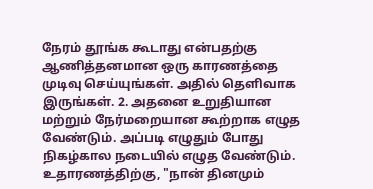நேரம் தூங்க கூடாது என்பதற்கு ஆணித்தனமான ஒரு காரணத்தை முடிவு செய்யுங்கள். அதில் தெளிவாக இருங்கள். 2. அதனை உறுதியான மற்றும் நேர்மறையான கூற்றாக எழுத வேண்டும். அப்படி எழுதும் போது நிகழ்கால நடையில் எழுத வேண்டும். உதாரணத்திற்கு, "நான் தினமும்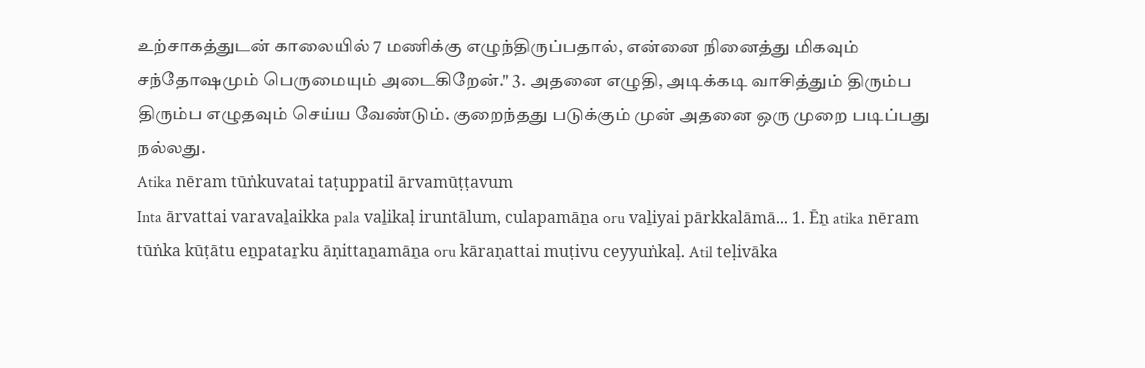உற்சாகத்துடன் காலையில் 7 மணிக்கு எழுந்திருப்பதால், என்னை நினைத்து மிகவும் சந்தோஷமும் பெருமையும் அடைகிறேன்." 3. அதனை எழுதி, அடிக்கடி வாசித்தும் திரும்ப திரும்ப எழுதவும் செய்ய வேண்டும். குறைந்தது படுக்கும் முன் அதனை ஒரு முறை படிப்பது நல்லது.
Atika nēram tūṅkuvatai taṭuppatil ārvamūṭṭavum
Inta ārvattai varavaḻaikka pala vaḻikaḷ iruntālum, culapamāṉa oru vaḻiyai pārkkalāmā... 1. Ēṉ atika nēram tūṅka kūṭātu eṉpataṟku āṇittaṉamāṉa oru kāraṇattai muṭivu ceyyuṅkaḷ. Atil teḷivāka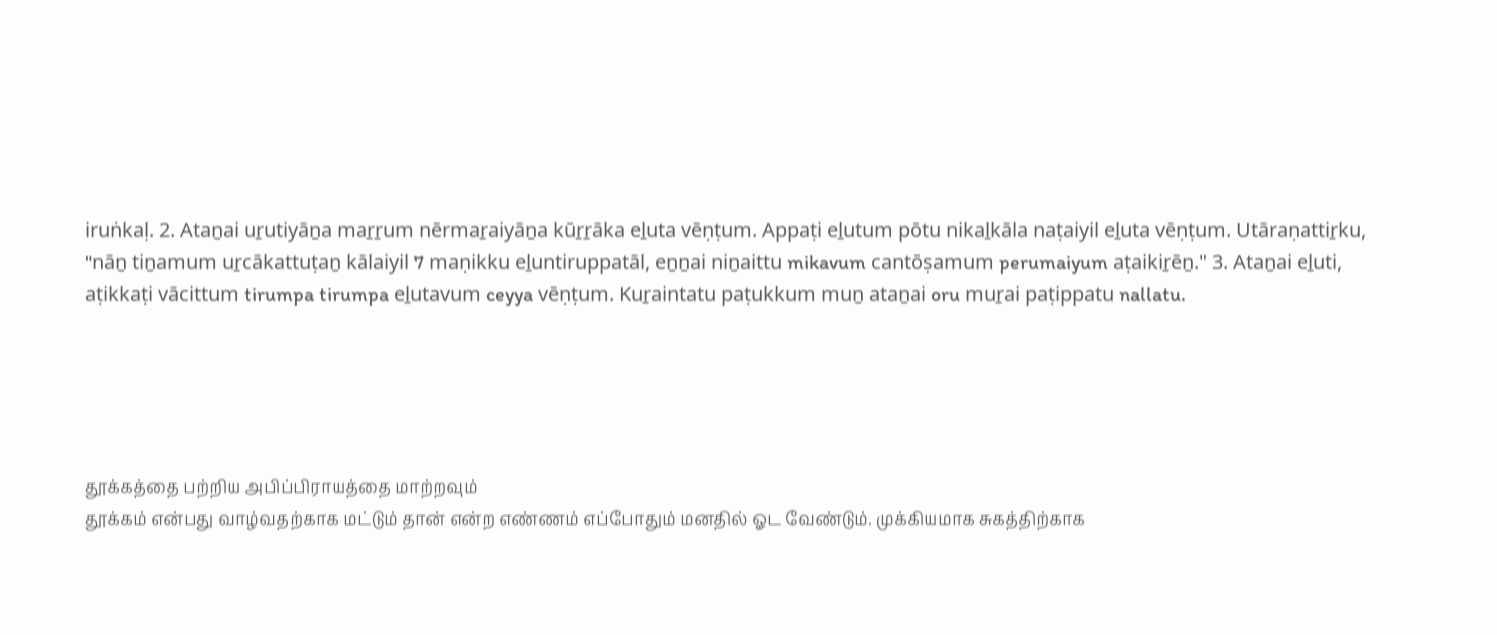iruṅkaḷ. 2. Ataṉai uṟutiyāṉa maṟṟum nērmaṟaiyāṉa kūṟṟāka eḻuta vēṇṭum. Appaṭi eḻutum pōtu nikaḻkāla naṭaiyil eḻuta vēṇṭum. Utāraṇattiṟku, "nāṉ tiṉamum uṟcākattuṭaṉ kālaiyil 7 maṇikku eḻuntiruppatāl, eṉṉai niṉaittu mikavum cantōṣamum perumaiyum aṭaikiṟēṉ." 3. Ataṉai eḻuti, aṭikkaṭi vācittum tirumpa tirumpa eḻutavum ceyya vēṇṭum. Kuṟaintatu paṭukkum muṉ ataṉai oru muṟai paṭippatu nallatu.





தூக்கத்தை பற்றிய அபிப்பிராயத்தை மாற்றவும்
தூக்கம் என்பது வாழ்வதற்காக மட்டும் தான் என்ற எண்ணம் எப்போதும் மனதில் ஓட வேண்டும். முக்கியமாக சுகத்திற்காக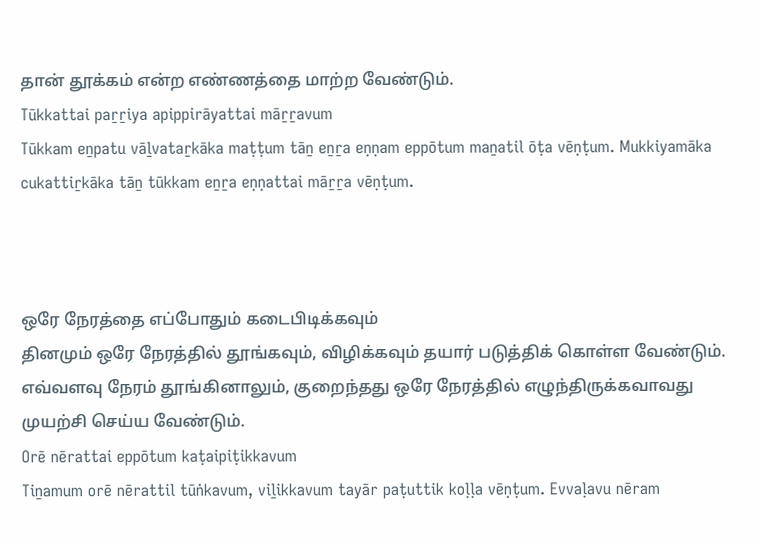தான் தூக்கம் என்ற எண்ணத்தை மாற்ற வேண்டும்.
Tūkkattai paṟṟiya apippirāyattai māṟṟavum
Tūkkam eṉpatu vāḻvataṟkāka maṭṭum tāṉ eṉṟa eṇṇam eppōtum maṉatil ōṭa vēṇṭum. Mukkiyamāka cukattiṟkāka tāṉ tūkkam eṉṟa eṇṇattai māṟṟa vēṇṭum.



ஒரே நேரத்தை எப்போதும் கடைபிடிக்கவும்
தினமும் ஒரே நேரத்தில் தூங்கவும், விழிக்கவும் தயார் படுத்திக் கொள்ள வேண்டும். எவ்வளவு நேரம் தூங்கினாலும், குறைந்தது ஒரே நேரத்தில் எழுந்திருக்கவாவது முயற்சி செய்ய வேண்டும்.
Orē nērattai eppōtum kaṭaipiṭikkavum
Tiṉamum orē nērattil tūṅkavum, viḻikkavum tayār paṭuttik koḷḷa vēṇṭum. Evvaḷavu nēram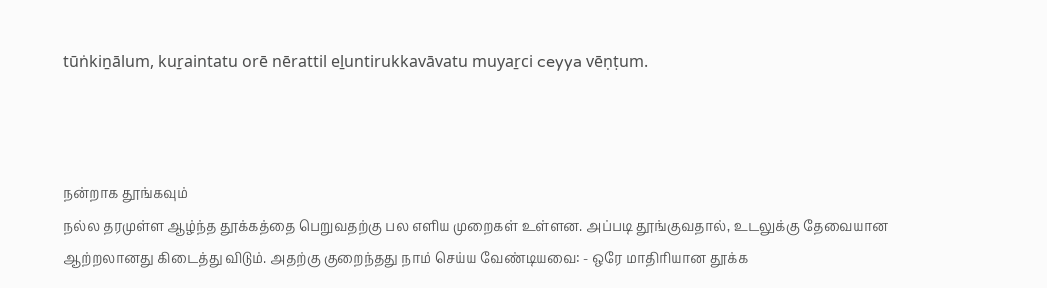tūṅkiṉālum, kuṟaintatu orē nērattil eḻuntirukkavāvatu muyaṟci ceyya vēṇṭum.



நன்றாக தூங்கவும்
நல்ல தரமுள்ள ஆழ்ந்த தூக்கத்தை பெறுவதற்கு பல எளிய முறைகள் உள்ளன. அப்படி தூங்குவதால், உடலுக்கு தேவையான ஆற்றலானது கிடைத்து விடும். அதற்கு குறைந்தது நாம் செய்ய வேண்டியவை: - ஒரே மாதிரியான தூக்க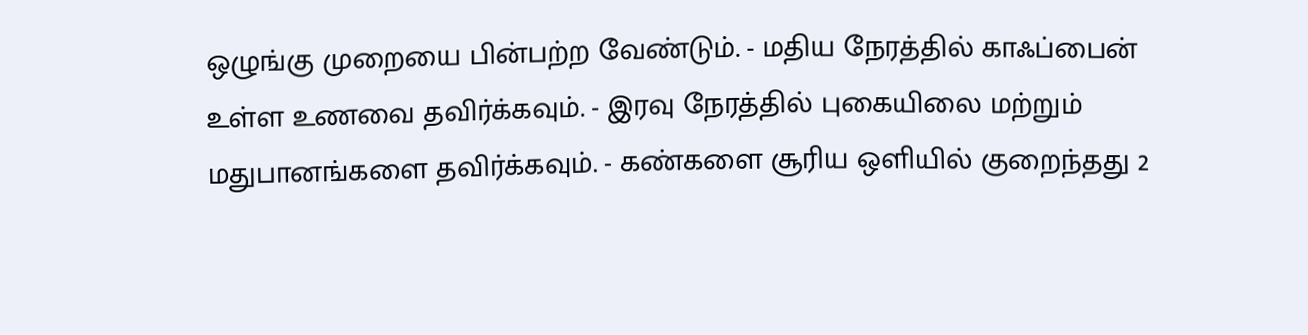ஒழுங்கு முறையை பின்பற்ற வேண்டும். - மதிய நேரத்தில் காஃப்பைன் உள்ள உணவை தவிர்க்கவும். - இரவு நேரத்தில் புகையிலை மற்றும் மதுபானங்களை தவிர்க்கவும். - கண்களை சூரிய ஒளியில் குறைந்தது 2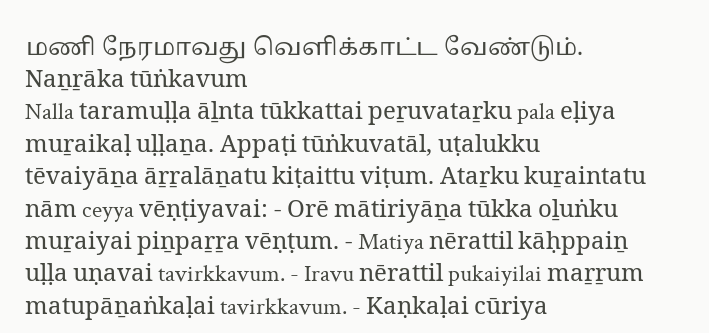மணி நேரமாவது வெளிக்காட்ட வேண்டும்.
Naṉṟāka tūṅkavum
Nalla taramuḷḷa āḻnta tūkkattai peṟuvataṟku pala eḷiya muṟaikaḷ uḷḷaṉa. Appaṭi tūṅkuvatāl, uṭalukku tēvaiyāṉa āṟṟalāṉatu kiṭaittu viṭum. Ataṟku kuṟaintatu nām ceyya vēṇṭiyavai: - Orē mātiriyāṉa tūkka oḻuṅku muṟaiyai piṉpaṟṟa vēṇṭum. - Matiya nērattil kāḥppaiṉ uḷḷa uṇavai tavirkkavum. - Iravu nērattil pukaiyilai maṟṟum matupāṉaṅkaḷai tavirkkavum. - Kaṇkaḷai cūriya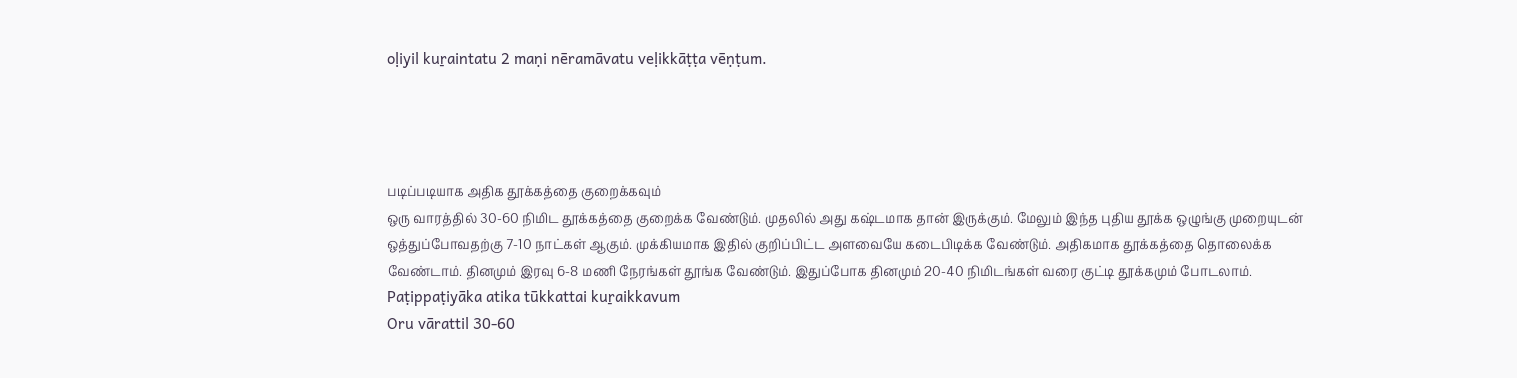oḷiyil kuṟaintatu 2 maṇi nēramāvatu veḷikkāṭṭa vēṇṭum.




படிப்படியாக அதிக தூக்கத்தை குறைக்கவும்
ஒரு வாரத்தில் 30-60 நிமிட தூக்கத்தை குறைக்க வேண்டும். முதலில் அது கஷ்டமாக தான் இருக்கும். மேலும் இந்த புதிய தூக்க ஒழுங்கு முறையுடன் ஒத்துப்போவதற்கு 7-10 நாட்கள் ஆகும். முக்கியமாக இதில் குறிப்பிட்ட அளவையே கடைபிடிக்க வேண்டும். அதிகமாக தூக்கத்தை தொலைக்க வேண்டாம். தினமும் இரவு 6-8 மணி நேரங்கள் தூங்க வேண்டும். இதுப்போக தினமும் 20-40 நிமிடங்கள் வரை குட்டி தூக்கமும் போடலாம்.
Paṭippaṭiyāka atika tūkkattai kuṟaikkavum
Oru vārattil 30-60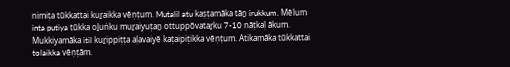nimiṭa tūkkattai kuṟaikka vēṇṭum. Mutalil atu kaṣṭamāka tāṉ irukkum. Mēlum inta putiya tūkka oḻuṅku muṟaiyuṭaṉ ottuppōvataṟku 7-10 nāṭkaḷ ākum. Mukkiyamāka itil kuṟippiṭṭa aḷavaiyē kaṭaipiṭikka vēṇṭum. Atikamāka tūkkattai tolaikka vēṇṭām.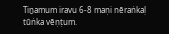Tiṉamum iravu 6-8 maṇi nēraṅkaḷ tūṅka vēṇṭum.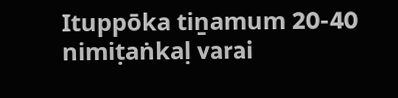Ituppōka tiṉamum 20-40 nimiṭaṅkaḷ varai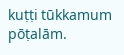kuṭṭi tūkkamum pōṭalām.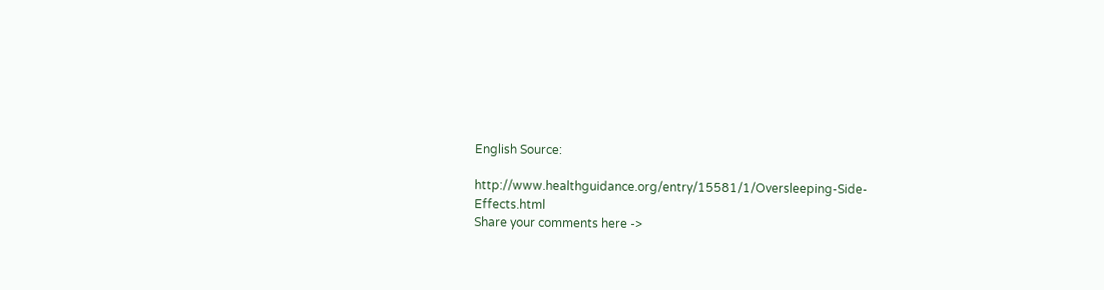English Source:

http://www.healthguidance.org/entry/15581/1/Oversleeping-Side-Effects.html
Share your comments here ->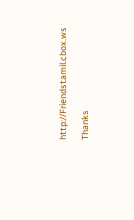http://Friendstamil.cbox.ws

Thanks